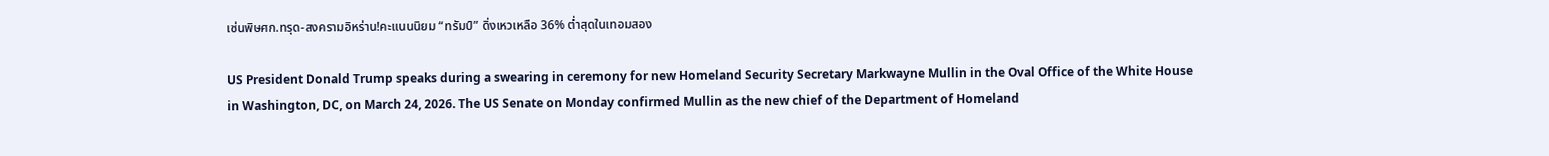เซ่นพิษศก.ทรุด-สงครามอิหร่าน!คะแนนนิยม “ทรัมป์” ดิ่งเหวเหลือ 36% ต่ำสุดในเทอมสอง

US President Donald Trump speaks during a swearing in ceremony for new Homeland Security Secretary Markwayne Mullin in the Oval Office of the White House in Washington, DC, on March 24, 2026. The US Senate on Monday confirmed Mullin as the new chief of the Department of Homeland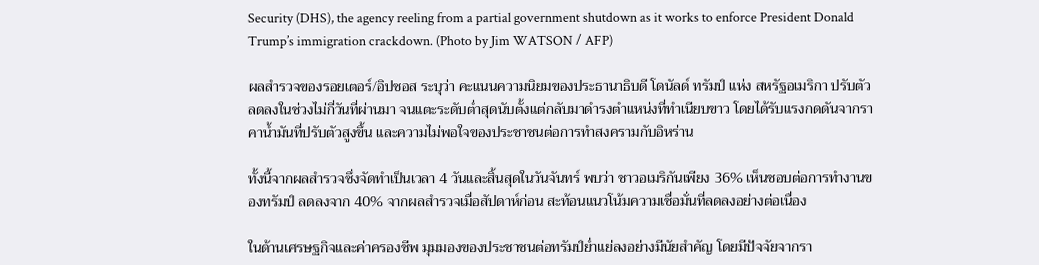Security (DHS), the agency reeling from a partial government shutdown as it works to enforce President Donald Trump’s immigration crackdown. (Photo by Jim WATSON / AFP)

ผลสำรวจของรอยเตอร์/อิปซอส ระบุว่า คะแนนความนิยมของประธานาธิบดี โดนัลด์ ทรัมป์ แห่ง สหรัฐอเมริกา ปรับตัวลดลงในช่วงไม่กี่วันที่ผ่านมา จนแตะระดับต่ำสุดนับตั้งแต่กลับมาดำรงตำแหน่งที่ทำเนียบขาว โดยได้รับแรงกดดันจากราคาน้ำมันที่ปรับตัวสูงขึ้น และความไม่พอใจของประชาชนต่อการทำสงครามกับอิหร่าน

ทั้งนี้จากผลสำรวจซึ่งจัดทำเป็นเวลา 4 วันและสิ้นสุดในวันจันทร์ พบว่า ชาวอเมริกันเพียง 36% เห็นชอบต่อการทำงานของทรัมป์ ลดลงจาก 40% จากผลสำรวจเมื่อสัปดาห์ก่อน สะท้อนแนวโน้มความเชื่อมั่นที่ลดลงอย่างต่อเนื่อง

ในด้านเศรษฐกิจและค่าครองชีพ มุมมองของประชาชนต่อทรัมป์ย่ำแย่ลงอย่างมีนัยสำคัญ โดยมีปัจจัยจากรา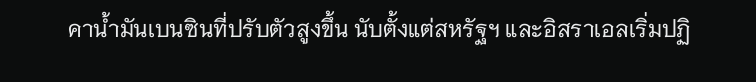คาน้ำมันเบนซินที่ปรับตัวสูงขึ้น นับตั้งแต่สหรัฐฯ และอิสราเอลเริ่มปฏิ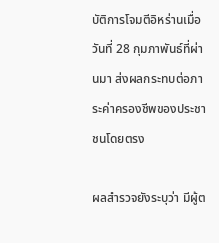บัติการโจมตีอิหร่านเมื่อวันที่ 28 กุมภาพันธ์ที่ผ่านมา ส่งผลกระทบต่อภาระค่าครองชีพของประชาชนโดยตรง

ผลสำรวจยังระบุว่า มีผู้ต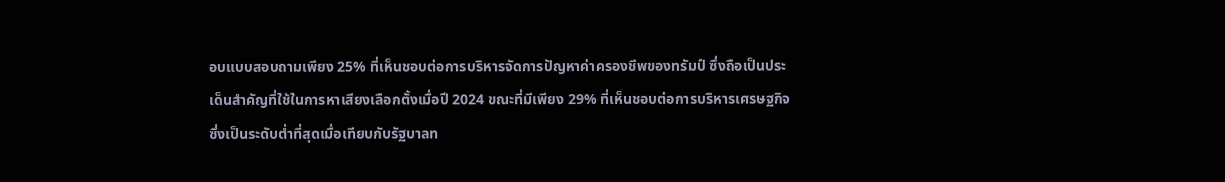อบแบบสอบถามเพียง 25% ที่เห็นชอบต่อการบริหารจัดการปัญหาค่าครองชีพของทรัมป์ ซึ่งถือเป็นประเด็นสำคัญที่ใช้ในการหาเสียงเลือกตั้งเมื่อปี 2024 ขณะที่มีเพียง 29% ที่เห็นชอบต่อการบริหารเศรษฐกิจ ซึ่งเป็นระดับต่ำที่สุดเมื่อเทียบกับรัฐบาลท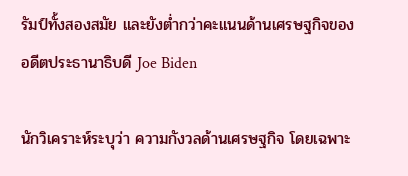รัมป์ทั้งสองสมัย และยังต่ำกว่าคะแนนด้านเศรษฐกิจของอดีตประธานาธิบดี Joe Biden

นักวิเคราะห์ระบุว่า ความกังวลด้านเศรษฐกิจ โดยเฉพาะ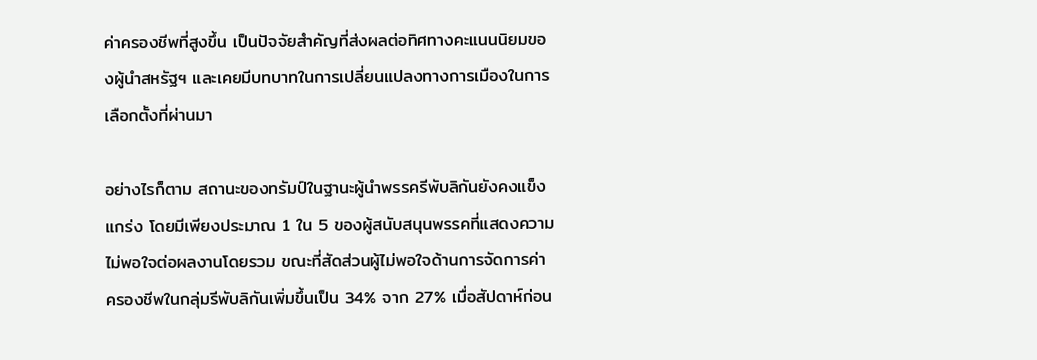ค่าครองชีพที่สูงขึ้น เป็นปัจจัยสำคัญที่ส่งผลต่อทิศทางคะแนนนิยมของผู้นำสหรัฐฯ และเคยมีบทบาทในการเปลี่ยนแปลงทางการเมืองในการเลือกตั้งที่ผ่านมา

อย่างไรก็ตาม สถานะของทรัมป์ในฐานะผู้นำพรรครีพับลิกันยังคงแข็งแกร่ง โดยมีเพียงประมาณ 1 ใน 5 ของผู้สนับสนุนพรรคที่แสดงความไม่พอใจต่อผลงานโดยรวม ขณะที่สัดส่วนผู้ไม่พอใจด้านการจัดการค่าครองชีพในกลุ่มรีพับลิกันเพิ่มขึ้นเป็น 34% จาก 27% เมื่อสัปดาห์ก่อน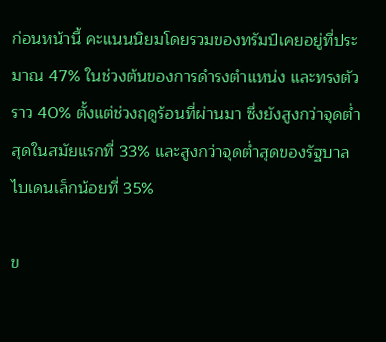ก่อนหน้านี้ คะแนนนิยมโดยรวมของทรัมป์เคยอยู่ที่ประมาณ 47% ในช่วงต้นของการดำรงตำแหน่ง และทรงตัวราว 40% ตั้งแต่ช่วงฤดูร้อนที่ผ่านมา ซึ่งยังสูงกว่าจุดต่ำสุดในสมัยแรกที่ 33% และสูงกว่าจุดต่ำสุดของรัฐบาลไบเดนเล็กน้อยที่ 35%

ข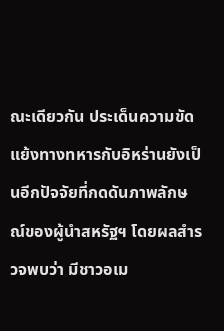ณะเดียวกัน ประเด็นความขัดแย้งทางทหารกับอิหร่านยังเป็นอีกปัจจัยที่กดดันภาพลักษณ์ของผู้นำสหรัฐฯ โดยผลสำรวจพบว่า มีชาวอเม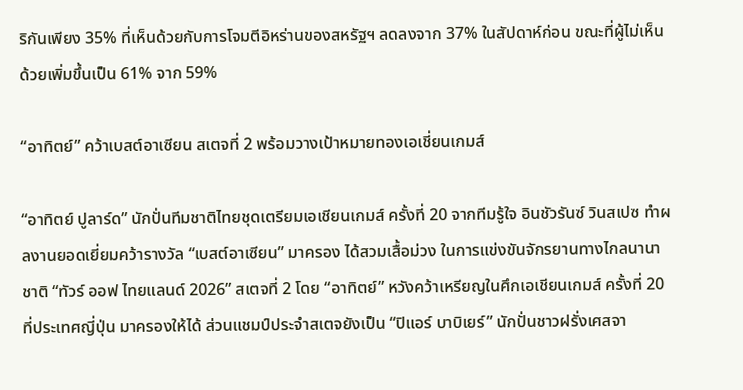ริกันเพียง 35% ที่เห็นด้วยกับการโจมตีอิหร่านของสหรัฐฯ ลดลงจาก 37% ในสัปดาห์ก่อน ขณะที่ผู้ไม่เห็นด้วยเพิ่มขึ้นเป็น 61% จาก 59%

“อาทิตย์” คว้าเบสต์อาเซียน สเตจที่ 2 พร้อมวางเป้าหมายทองเอเชี่ยนเกมส์

“อาทิตย์ ปูลาร์ด” นักปั่นทีมชาติไทยชุดเตรียมเอเชียนเกมส์ ครั้งที่ 20 จากทีมรู้ใจ อินชัวรันซ์ วินสเปซ ทำผลงานยอดเยี่ยมคว้ารางวัล “เบสต์อาเซียน” มาครอง ได้สวมเสื้อม่วง ในการแข่งขันจักรยานทางไกลนานาชาติ “ทัวร์ ออฟ ไทยแลนด์ 2026” สเตจที่ 2 โดย “อาทิตย์” หวังคว้าเหรียญในศึกเอเชียนเกมส์ ครั้งที่ 20 ที่ประเทศญี่ปุ่น มาครองให้ได้ ส่วนแชมป์ประจำสเตจยังเป็น “ปิแอร์ บาบิเยร์” นักปั่นชาวฝรั่งเศสจา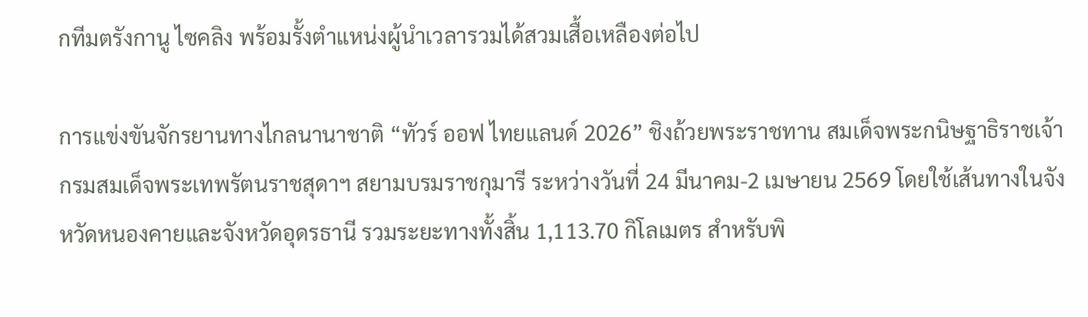กทีมตรังกานู ไซคลิง พร้อมรั้งตำแหน่งผู้นำเวลารวมได้สวมเสื้อเหลืองต่อไป

การแข่งขันจักรยานทางไกลนานาชาติ “ทัวร์ ออฟ ไทยแลนด์ 2026” ชิงถ้วยพระราชทาน สมเด็จพระกนิษฐาธิราชเจ้า กรมสมเด็จพระเทพรัตนราชสุดาฯ สยามบรมราชกุมารี ระหว่างวันที่ 24 มีนาคม-2 เมษายน 2569 โดยใช้เส้นทางในจังหวัดหนองคายและจังหวัดอุดรธานี รวมระยะทางทั้งสิ้น 1,113.70 กิโลเมตร สำหรับพิ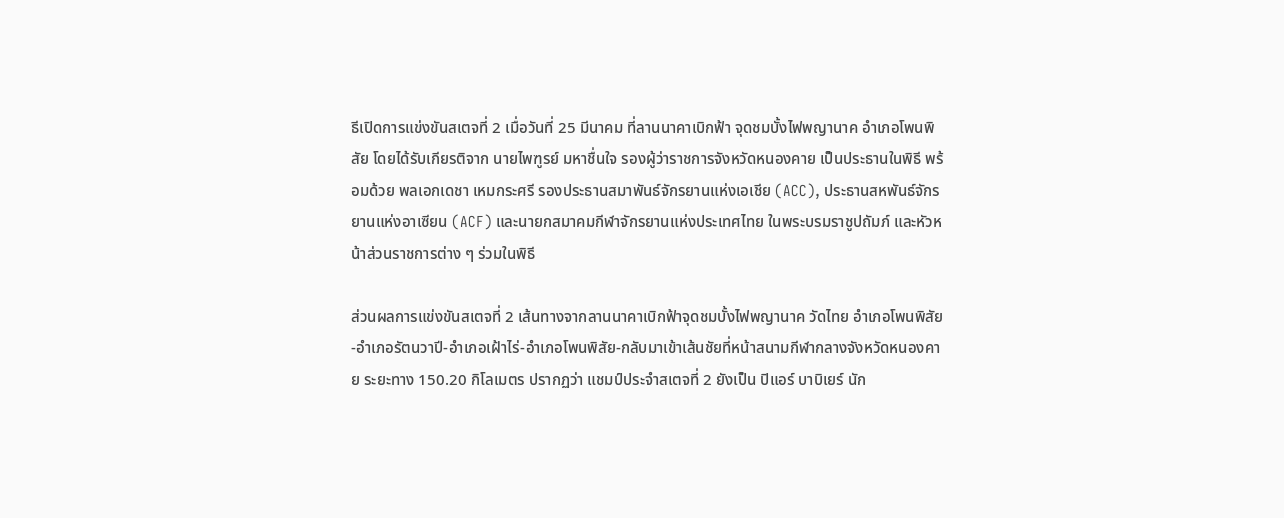ธีเปิดการแข่งขันสเตจที่ 2 เมื่อวันที่ 25 มีนาคม ที่ลานนาคาเบิกฟ้า จุดชมบั้งไฟพญานาค อำเภอโพนพิสัย โดยได้รับเกียรติจาก นายไพฑูรย์ มหาชื่นใจ รองผู้ว่าราชการจังหวัดหนองคาย เป็นประธานในพิธี พร้อมด้วย พลเอกเดชา เหมกระศรี รองประธานสมาพันธ์จักรยานแห่งเอเชีย (ACC), ประธานสหพันธ์จักรยานแห่งอาเซียน (ACF) และนายกสมาคมกีฬาจักรยานแห่งประเทศไทย ในพระบรมราชูปถัมภ์ และหัวหน้าส่วนราชการต่าง ๆ ร่วมในพิธี

ส่วนผลการแข่งขันสเตจที่ 2 เส้นทางจากลานนาคาเบิกฟ้าจุดชมบั้งไฟพญานาค วัดไทย อำเภอโพนพิสัย-อำเภอรัตนวาปี-อำเภอเฝ้าไร่-อำเภอโพนพิสัย-กลับมาเข้าเส้นชัยที่หน้าสนามกีฬากลางจังหวัดหนองคาย ระยะทาง 150.20 กิโลเมตร ปรากฏว่า แชมป์ประจำสเตจที่ 2 ยังเป็น ปิแอร์ บาบิเยร์ นัก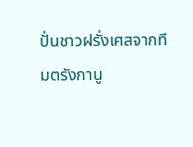ปั่นชาวฝรั่งเศสจากทีมตรังกานู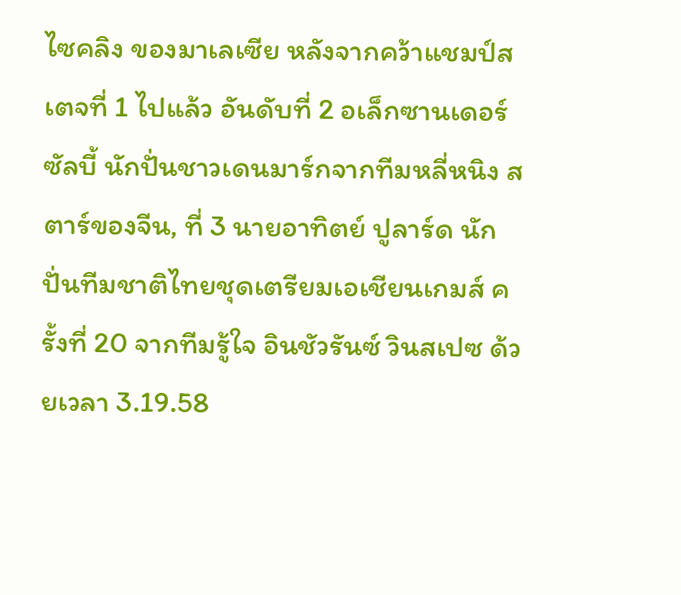ไซคลิง ของมาเลเซีย หลังจากคว้าแชมป์สเตจที่ 1 ไปแล้ว อันดับที่ 2 อเล็กซานเดอร์ ซัลบี้ นักปั่นชาวเดนมาร์กจากทีมหลี่หนิง สตาร์ของจีน, ที่ 3 นายอาทิตย์ ปูลาร์ด นักปั่นทีมชาติไทยชุดเตรียมเอเชียนเกมส์ ครั้งที่ 20 จากทีมรู้ใจ อินชัวรันซ์ วินสเปซ ด้วยเวลา 3.19.58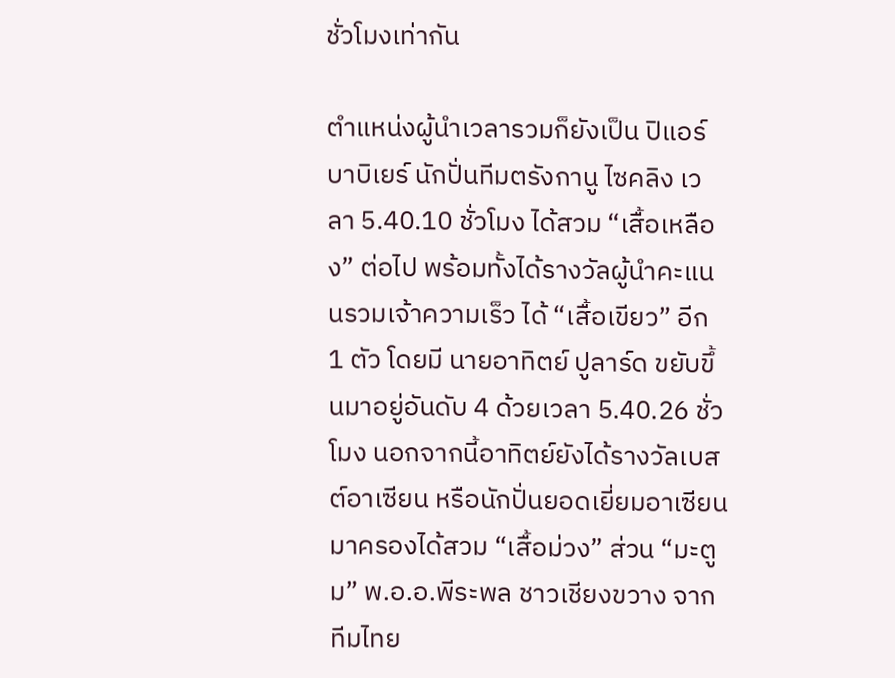ชั่วโมงเท่ากัน

ตำแหน่งผู้นำเวลารวมก็ยังเป็น ปิแอร์ บาบิเยร์ นักปั่นทีมตรังกานู ไซคลิง เวลา 5.40.10 ชั่วโมง ได้สวม “เสื้อเหลือง” ต่อไป พร้อมทั้งได้รางวัลผู้นำคะแนนรวมเจ้าความเร็ว ได้ “เสื้อเขียว” อีก 1 ตัว โดยมี นายอาทิตย์ ปูลาร์ด ขยับขึ้นมาอยู่อันดับ 4 ด้วยเวลา 5.40.26 ชั่วโมง นอกจากนี้อาทิตย์ยังได้รางวัลเบสต์อาเซียน หรือนักปั่นยอดเยี่ยมอาเซียน มาครองได้สวม “เสื้อม่วง” ส่วน “มะตูม” พ.อ.อ.พีระพล ชาวเชียงขวาง จากทีมไทย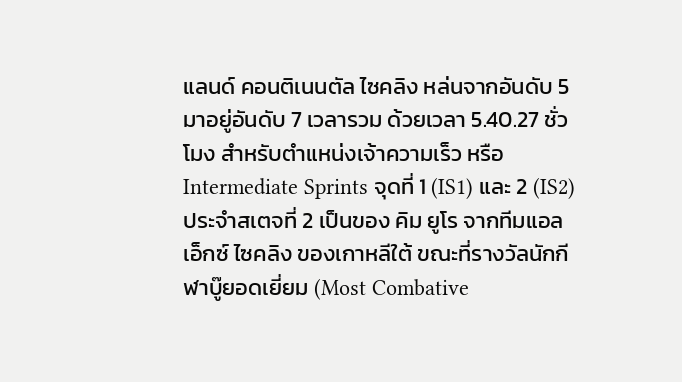แลนด์ คอนติเนนตัล ไซคลิง หล่นจากอันดับ 5 มาอยู่อันดับ 7 เวลารวม ด้วยเวลา 5.40.27 ชั่วโมง สำหรับตำแหน่งเจ้าความเร็ว หรือ Intermediate Sprints จุดที่ 1 (IS1) และ 2 (IS2) ประจำสเตจที่ 2 เป็นของ คิม ยูโร จากทีมแอลเอ็กซ์ ไซคลิง ของเกาหลีใต้ ขณะที่รางวัลนักกีฬาบู๊ยอดเยี่ยม (Most Combative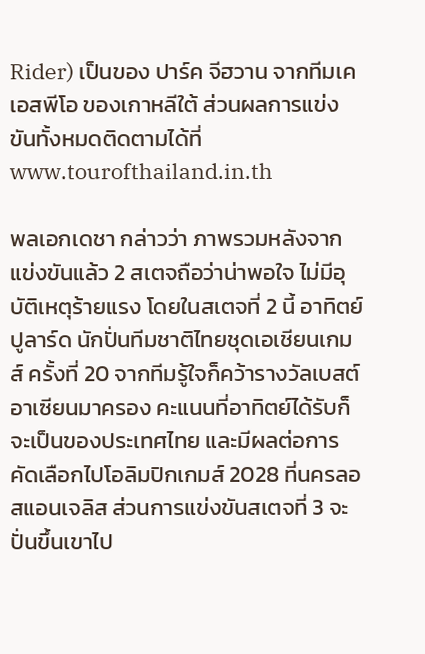Rider) เป็นของ ปาร์ค จีฮวาน จากทีมเคเอสพีโอ ของเกาหลีใต้ ส่วนผลการแข่งขันทั้งหมดติดตามได้ที่ www.tourofthailand.in.th

พลเอกเดชา กล่าวว่า ภาพรวมหลังจากแข่งขันแล้ว 2 สเตจถือว่าน่าพอใจ ไม่มีอุบัติเหตุร้ายแรง โดยในสเตจที่ 2 นี้ อาทิตย์ ปูลาร์ด นักปั่นทีมชาติไทยชุดเอเชียนเกมส์ ครั้งที่ 20 จากทีมรู้ใจก็คว้ารางวัลเบสต์อาเซียนมาครอง คะแนนที่อาทิตย์ได้รับก็จะเป็นของประเทศไทย และมีผลต่อการคัดเลือกไปโอลิมปิกเกมส์ 2028 ที่นครลอสแอนเจลิส ส่วนการแข่งขันสเตจที่ 3 จะปั่นขึ้นเขาไป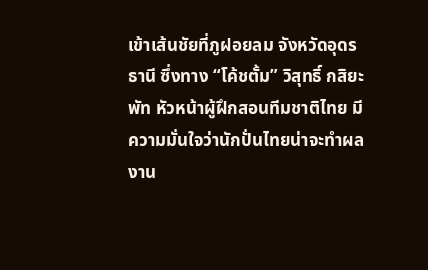เข้าเส้นชัยที่ภูฝอยลม จังหวัดอุดรธานี ซึ่งทาง “โค้ชตั้ม” วิสุทธิ์ กสิยะพัท หัวหน้าผู้ฝึกสอนทีมชาติไทย มีความมั่นใจว่านักปั่นไทยน่าจะทำผลงาน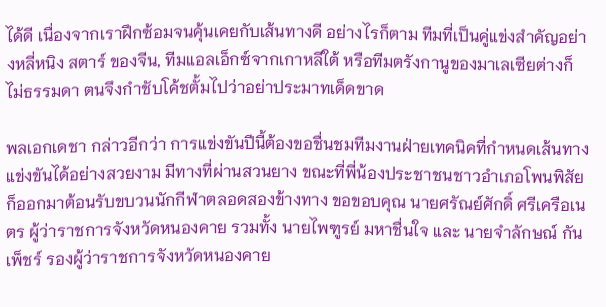ได้ดี เนื่องจากเราฝึกซ้อมจนคุ้นเคยกับเส้นทางดี อย่างไรก็ตาม ทีมที่เป็นคู่แข่งสำคัญอย่างหลี่หนิง สตาร์ ของจีน, ทีมแอลเอ็กซ์จากเกาหลีใต้ หรือทีมตรังกานูของมาเลเซียต่างก็ไม่ธรรมดา ตนจึงกำชับโค้ชตั้มไปว่าอย่าประมาทเด็ดขาด

พลเอกเดชา กล่าวอีกว่า การแข่งขันปีนี้ต้องขอชื่นชมทีมงานฝ่ายเทคนิคที่กำหนดเส้นทางแข่งขันได้อย่างสวยงาม มีทางที่ผ่านสวนยาง ขณะที่พี่น้องประชาชนชาวอำเภอโพนพิสัยก็ออกมาต้อนรับขบวนนักกีฬาตลอดสองข้างทาง ขอขอบคุณ นายศรัณย์ศักดิ์ ศรีเครือเนตร ผู้ว่าราชการจังหวัดหนองคาย รวมทั้ง นายไพฑูรย์ มหาชื่นใจ และ นายจำลักษณ์ กันเพ็ชร์ รองผู้ว่าราชการจังหวัดหนองคาย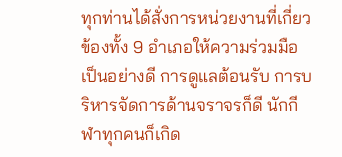ทุกท่านได้สั่งการหน่วยงานที่เกี่ยวข้องทั้ง 9 อำเภอให้ความร่วมมือเป็นอย่างดี การดูแลต้อนรับ การบริหารจัดการด้านจราจรก็ดี นักกีฬาทุกคนก็เกิด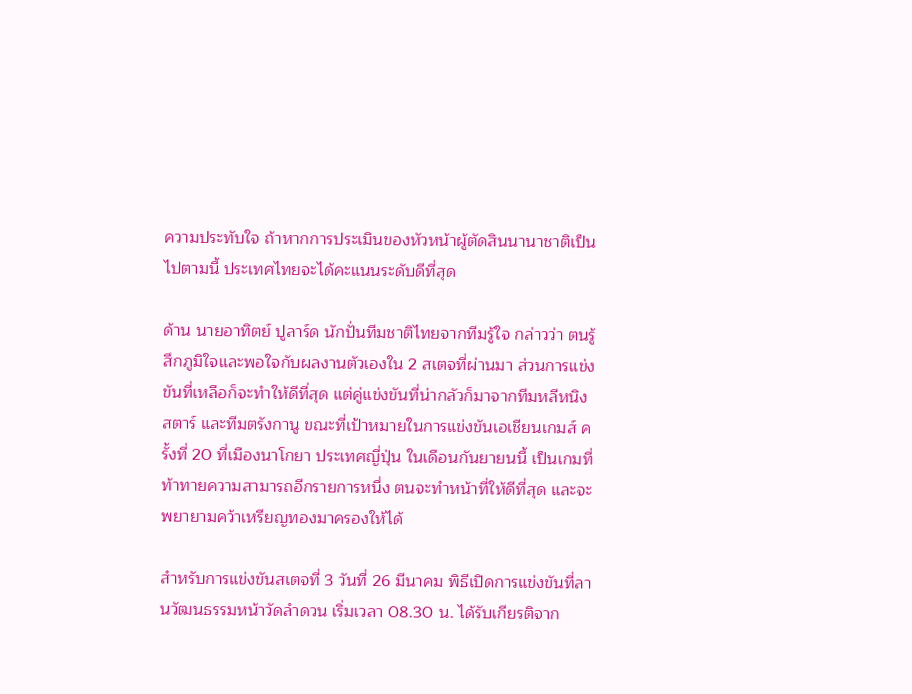ความประทับใจ ถ้าหากการประเมินของหัวหน้าผู้ตัดสินนานาชาติเป็นไปตามนี้ ประเทศไทยจะได้คะแนนระดับดีที่สุด

ด้าน นายอาทิตย์ ปูลาร์ด นักปั่นทีมชาติไทยจากทีมรู้ใจ กล่าวว่า ตนรู้สึกภูมิใจและพอใจกับผลงานตัวเองใน 2 สเตจที่ผ่านมา ส่วนการแข่งขันที่เหลือก็จะทำให้ดีที่สุด แต่คู่แข่งขันที่น่ากลัวก็มาจากทีมหลีหนิง สตาร์ และทีมตรังกานู ขณะที่เป้าหมายในการแข่งขันเอเชียนเกมส์ ครั้งที่ 20 ที่เมืองนาโกยา ประเทศญี่ปุ่น ในเดือนกันยายนนี้ เป็นเกมที่ท้าทายความสามารถอีกรายการหนึ่ง ตนจะทำหน้าที่ให้ดีที่สุด และจะพยายามคว้าเหรียญทองมาครองให้ได้

สำหรับการแข่งขันสเตจที่ 3 วันที่ 26 มีนาคม พิธีเปิดการแข่งขันที่ลานวัฒนธรรมหน้าวัดลำดวน เริ่มเวลา 08.30 น. ได้รับเกียรติจาก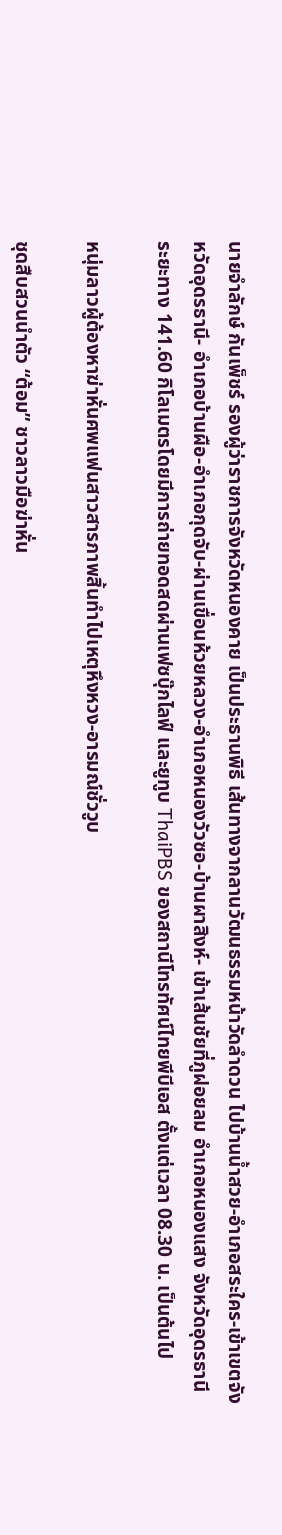นายจำลักษ์ กันเพ็ชร์ รองผู้ว่าราชการจังหวัดหนองคาย เป็นประธานพิธี เส้นทางจากลานวัฒนธรรมหน้าวัดลำดวน ไปบ้านน้ำสวย-อำเภอสระใคร-เข้าเขตจังหวัดอุดรธานี- อำเภอบ้านผือ-อำเภอกุดจับ-ผ่านเขื่อนห้วยหลวง-อำเภอหนองวัวซอ-บ้านผาสิงห์- เข้าเส้นชัยที่ภูฝอยลม อำเภอหนองแสง จังหวัดอุดรธานี ระยะทาง 141.60 กิโลเมตรโดยมีการถ่ายทอดสดผ่านเฟซบุ๊กไลฟ์ และยูทูบ ThaiPBS ของสถานีโทรทัศน์ไทยพีบีเอส ตั้งแต่เวลา 08.30 น. เป็นต้นไป

หนุ่มลาวผู้ต้องหาฆ่าหั่นศพแฟนสาวสารภาพสิ้นทำไปเหตุหึงหวง-อารมณ์ชั่ววูบ

ชุดสืบสวนนำตัว “ต้อม” ชาวลาวมือฆ่าหั่น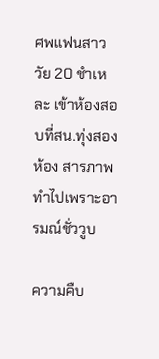ศพแฟนสาววัย 20 ชำเหละ เข้าห้องสอบที่สน.ทุ่งสองห้อง สารภาพทำไปเพราะอารมณ์ชั่ววูบ

ความคืบ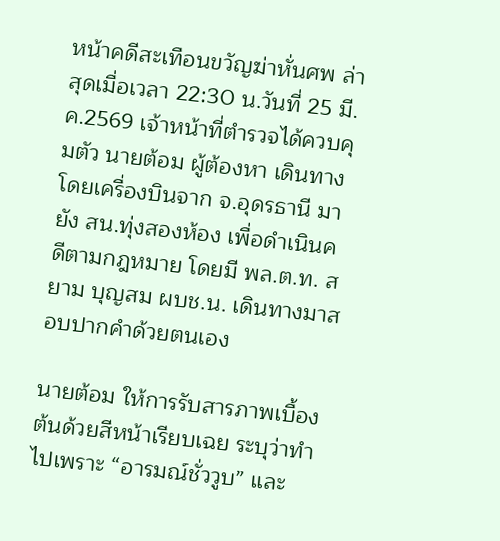หน้าคดีสะเทือนขวัญฆ่าหั่นศพ ล่าสุดเมื่อเวลา 22:30 น.วันที่ 25 มี.ค.2569 เจ้าหน้าที่ตำรวจได้ควบคุมตัว นายต้อม ผู้ต้องหา เดินทางโดยเครื่องบินจาก จ.อุดรธานี มายัง สน.ทุ่งสองห้อง เพื่อดำเนินคดีตามกฎหมาย โดยมี พล.ต.ท. สยาม บุญสม ผบช.น. เดินทางมาสอบปากคำด้วยตนเอง

นายต้อม ให้การรับสารภาพเบื้องต้นด้วยสีหน้าเรียบเฉย ระบุว่าทำไปเพราะ “อารมณ์ชั่ววูบ” และ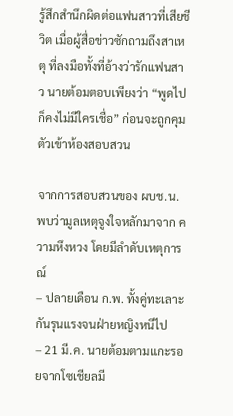รู้สึกสำนึกผิดต่อแฟนสาวที่เสียชีวิต เมื่อผู้สื่อข่าวซักถามถึงสาเหตุ ที่ลงมือทั้งที่อ้างว่ารักแฟนสาว นายต้อมตอบเพียงว่า “พูดไปก็คงไม่มีใครเชื่อ” ก่อนจะถูกคุมตัวเข้าห้องสอบสวน

จากการสอบสวนของ ผบช.น. พบว่ามูลเหตุจูงใจหลักมาจาก ความหึงหวง โดยมีลำดับเหตุการณ์
– ปลายเดือน ก.พ. ทั้งคู่ทะเลาะกันรุนแรงจนฝ่ายหญิงหนีไป
– 21 มี.ค. นายต้อมตามแกะรอยจากโซเชียลมี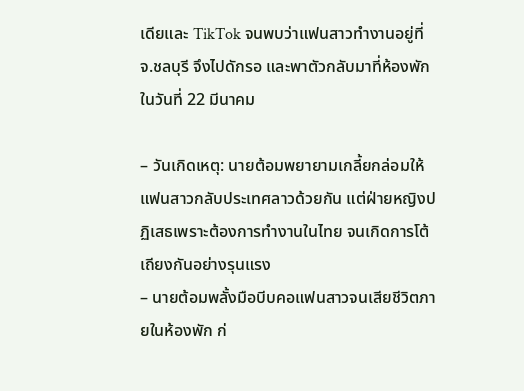เดียและ TikTok จนพบว่าแฟนสาวทำงานอยู่ที่ จ.ชลบุรี จึงไปดักรอ และพาตัวกลับมาที่ห้องพักในวันที่ 22 มีนาคม

– วันเกิดเหตุ: นายต้อมพยายามเกลี้ยกล่อมให้แฟนสาวกลับประเทศลาวด้วยกัน แต่ฝ่ายหญิงปฏิเสธเพราะต้องการทำงานในไทย จนเกิดการโต้เถียงกันอย่างรุนแรง
– นายต้อมพลั้งมือบีบคอแฟนสาวจนเสียชีวิตภายในห้องพัก ก่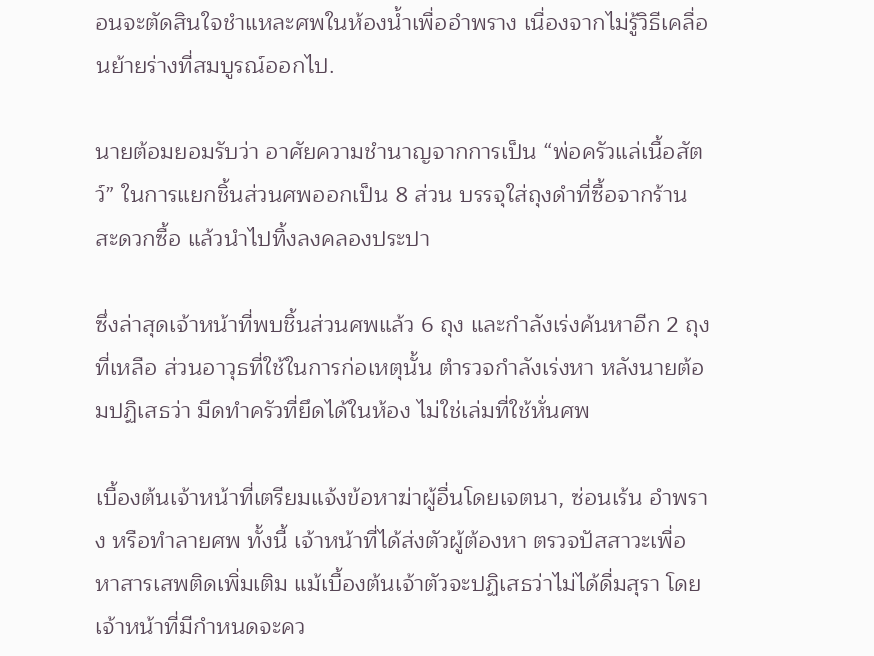อนจะตัดสินใจชำแหละศพในห้องน้ำเพื่ออำพราง เนื่องจากไม่รู้วิธีเคลื่อนย้ายร่างที่สมบูรณ์ออกไป.

นายต้อมยอมรับว่า อาศัยความชำนาญจากการเป็น “พ่อครัวแล่เนื้อสัตว์” ในการแยกชิ้นส่วนศพออกเป็น 8 ส่วน บรรจุใส่ถุงดำที่ซื้อจากร้านสะดวกซื้อ แล้วนำไปทิ้งลงคลองประปา

ซึ่งล่าสุดเจ้าหน้าที่พบชิ้นส่วนศพแล้ว 6 ถุง และกำลังเร่งค้นหาอีก 2 ถุงที่เหลือ ส่วนอาวุธที่ใช้ในการก่อเหตุนั้น ตำรวจกำลังเร่งหา หลังนายต้อมปฏิเสธว่า มีดทำครัวที่ยึดได้ในห้อง ไม่ใช่เล่มที่ใช้หั่นศพ

เบื้องต้นเจ้าหน้าที่เตรียมแจ้งข้อหาฆ่าผู้อื่นโดยเจตนา, ซ่อนเร้น อำพราง หรือทำลายศพ ทั้งนี้ เจ้าหน้าที่ได้ส่งตัวผู้ต้องหา ตรวจปัสสาวะเพื่อหาสารเสพติดเพิ่มเติม แม้เบื้องต้นเจ้าตัวจะปฏิเสธว่าไม่ได้ดื่มสุรา โดยเจ้าหน้าที่มีกำหนดจะคว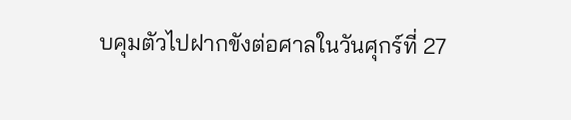บคุมตัวไปฝากขังต่อศาลในวันศุกร์ที่ 27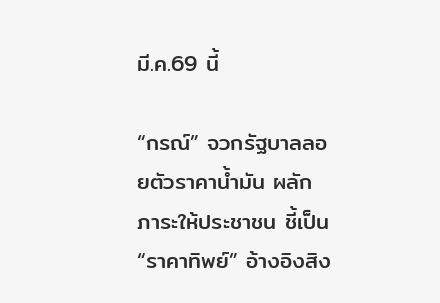มี.ค.69 นี้

“กรณ์” จวกรัฐบาลลอยตัวราคาน้ำมัน ผลักภาระให้ประชาชน ชี้เป็น “ราคาทิพย์” อ้างอิงสิง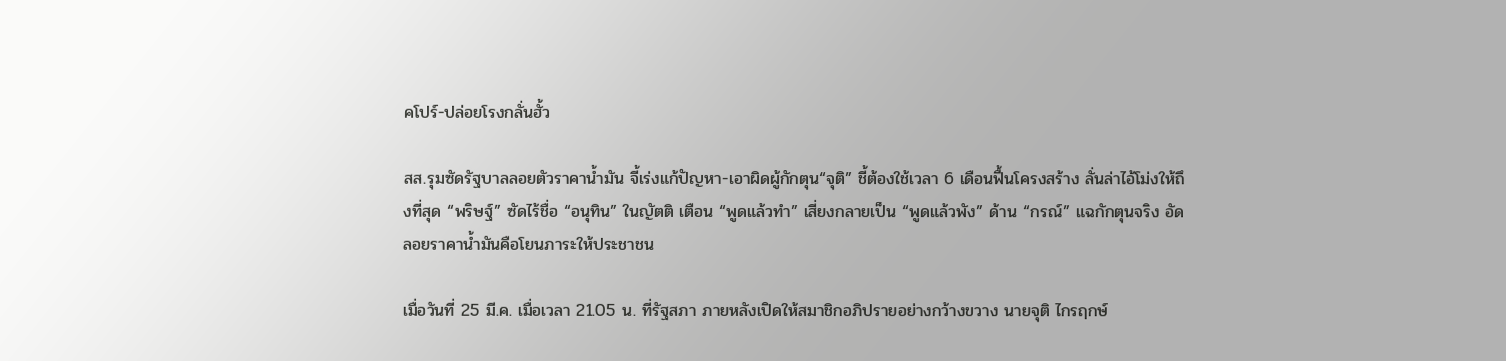คโปร์-ปล่อยโรงกลั่นฮั้ว

สส.รุมซัดรัฐบาลลอยตัวราคาน้ำมัน จี้เร่งแก้ปัญหา-เอาผิดผู้กักตุน“จุติ” ชี้ต้องใช้เวลา 6 เดือนฟื้นโครงสร้าง ลั่นล่าไอ้โม่งให้ถึงที่สุด “พริษฐ์” ซัดไร้ชื่อ “อนุทิน” ในญัตติ เตือน “พูดแล้วทำ” เสี่ยงกลายเป็น “พูดแล้วพัง” ด้าน “กรณ์” แฉกักตุนจริง อัดลอยราคาน้ำมันคือโยนภาระให้ประชาชน

เมื่อวันที่ 25 มี.ค. เมื่อเวลา 21.05 น. ที่รัฐสภา ภายหลังเปิดให้สมาชิกอภิปรายอย่างกว้างขวาง นายจุติ ไกรฤกษ์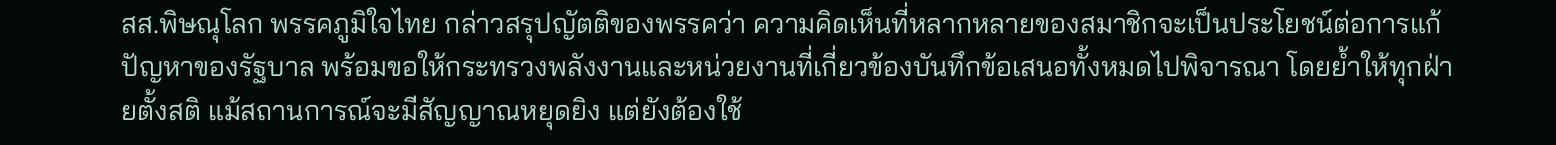สส.พิษณุโลก พรรคภูมิใจไทย กล่าวสรุปญัตติของพรรคว่า ความคิดเห็นที่หลากหลายของสมาชิกจะเป็นประโยชน์ต่อการแก้ปัญหาของรัฐบาล พร้อมขอให้กระทรวงพลังงานและหน่วยงานที่เกี่ยวข้องบันทึกข้อเสนอทั้งหมดไปพิจารณา โดยย้ำให้ทุกฝ่ายตั้งสติ แม้สถานการณ์จะมีสัญญาณหยุดยิง แต่ยังต้องใช้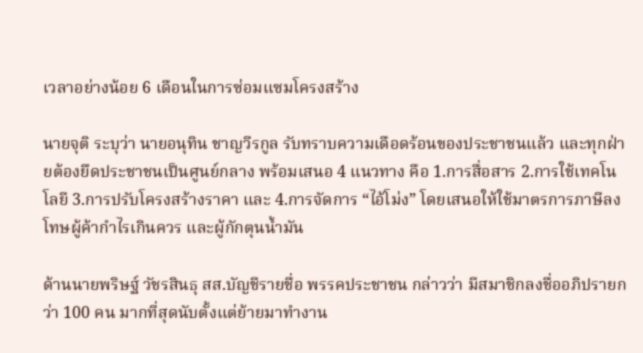เวลาอย่างน้อย 6 เดือนในการซ่อมแซมโครงสร้าง

นายจุติ ระบุว่า นายอนุทิน ชาญวีรกูล รับทราบความเดือดร้อนของประชาชนแล้ว และทุกฝ่ายต้องยึดประชาชนเป็นศูนย์กลาง พร้อมเสนอ 4 แนวทาง คือ 1.การสื่อสาร 2.การใช้เทคโนโลยี 3.การปรับโครงสร้างราคา และ 4.การจัดการ “ไอ้โม่ง” โดยเสนอให้ใช้มาตรการภาษีลงโทษผู้ค้ากำไรเกินควร และผู้กักตุนน้ำมัน

ด้านนายพริษฐ์ วัชรสินธุ สส.บัญชีรายชื่อ พรรคประชาชน กล่าวว่า มีสมาชิกลงชื่ออภิปรายกว่า 100 คน มากที่สุดนับตั้งแต่ย้ายมาทำงาน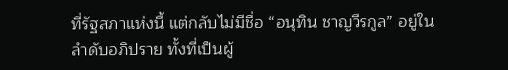ที่รัฐสภาแห่งนี้ แต่กลับไม่มีชื่อ “อนุทิน ชาญวีรกูล” อยู่ในลำดับอภิปราย ทั้งที่เป็นผู้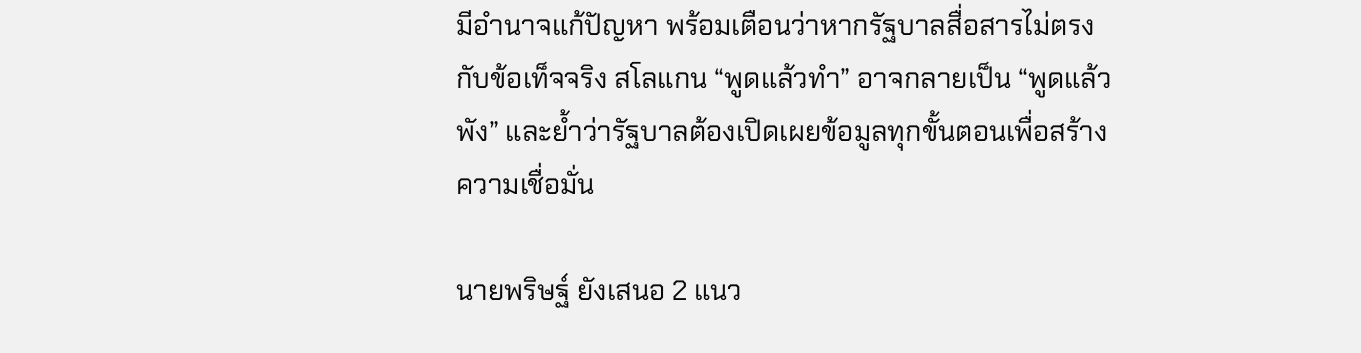มีอำนาจแก้ปัญหา พร้อมเตือนว่าหากรัฐบาลสื่อสารไม่ตรงกับข้อเท็จจริง สโลแกน “พูดแล้วทำ” อาจกลายเป็น “พูดแล้วพัง” และย้ำว่ารัฐบาลต้องเปิดเผยข้อมูลทุกขั้นตอนเพื่อสร้างความเชื่อมั่น

นายพริษฐ์ ยังเสนอ 2 แนว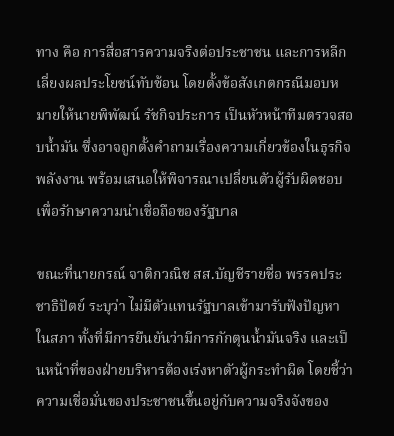ทาง คือ การสื่อสารความจริงต่อประชาชน และการหลีกเลี่ยงผลประโยชน์ทับซ้อน โดยตั้งข้อสังเกตกรณีมอบหมายให้นายพิพัฒน์ รัชกิจประการ เป็นหัวหน้าทีมตรวจสอบน้ำมัน ซึ่งอาจถูกตั้งคำถามเรื่องความเกี่ยวข้องในธุรกิจพลังงาน พร้อมเสนอให้พิจารณาเปลี่ยนตัวผู้รับผิดชอบ เพื่อรักษาความน่าเชื่อถือของรัฐบาล

ขณะที่นายกรณ์ จาติกวณิช สส.บัญชีรายชื่อ พรรคประชาธิปัตย์ ระบุว่า ไม่มีตัวแทนรัฐบาลเข้ามารับฟังปัญหาในสภา ทั้งที่มีการยืนยันว่ามีการกักตุนน้ำมันจริง และเป็นหน้าที่ของฝ่ายบริหารต้องเร่งหาตัวผู้กระทำผิด โดยชี้ว่าความเชื่อมั่นของประชาชนขึ้นอยู่กับความจริงจังของ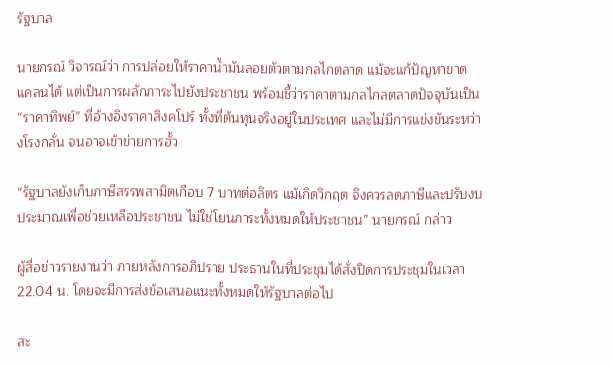รัฐบาล

นายกรณ์ วิจารณ์ว่า การปล่อยให้ราคาน้ำมันลอยตัวตามกลไกตลาด แม้จะแก้ปัญหาขาดแคลนได้ แต่เป็นการผลักภาระไปยังประชาชน พร้อมชี้ว่าราคาตามกลไกลตลาดปัจจุบันเป็น “ราคาทิพย์” ที่อ้างอิงราคาสิงคโปร์ ทั้งที่ต้นทุนจริงอยู่ในประเทศ และไม่มีการแข่งขันระหว่างโรงกลั่น จนอาจเข้าข่ายการฮั้ว

“รัฐบาลยังเก็บภาษีสรรพสามิตเกือบ 7 บาทต่อลิตร แม้เกิดวิกฤต จึงควรลดภาษีและปรับงบประมาณเพื่อช่วยเหลือประชาชน ไม่ใช่โยนภาระทั้งหมดให้ประชาชน” นายกรณ์ กล่าว

ผู้สื่อข่าวรายงานว่า ภายหลังการอภิปราย ประธานในที่ประชุมได้สั่งปิดการประชุมในเวลา 22.04 น. โดยจะมีการส่งข้อเสนอแนะทั้งหมดให้รัฐบาลต่อไป

สะ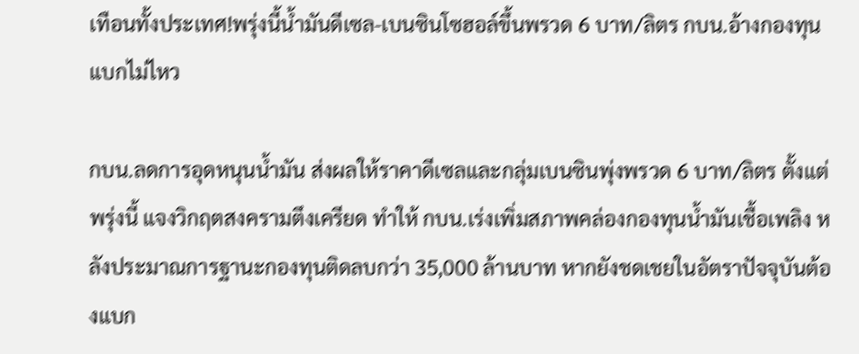เทือนทั้งประเทศ!พรุ่งนี้น้ำมันดีเซล-เบนซินโซฮอล์ขึ้นพรวด 6 บาท/ลิตร กบน.อ้างกองทุนแบกไม่ไหว

กบน.ลดการอุดหนุนน้ำมัน ส่งผลให้ราคาดีเซลและกลุ่มเบนซินพุ่งพรวด 6 บาท/ลิตร ตั้งแต่พรุ่งนี้ แจงวิกฤตสงครามตึงเครียด ทำให้ กบน.เร่งเพิ่มสภาพคล่องกองทุนน้ำมันเชื้อเพลิง หลังประมาณการฐานะกองทุนติดลบกว่า 35,000 ล้านบาท หากยังชดเชยในอัตราปัจจุบันต้องแบก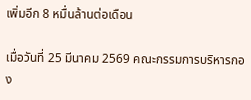เพิ่มอีก 8 หมื่นล้านต่อเดือน

เมื่อวันที่ 25 มีนาคม 2569 คณะกรรมการบริหารกอง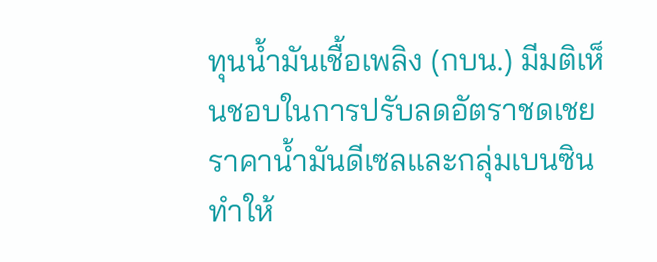ทุนน้ำมันเชื้อเพลิง (กบน.) มีมติเห็นชอบในการปรับลดอัตราชดเชยราคาน้ำมันดีเซลและกลุ่มเบนซิน ทำให้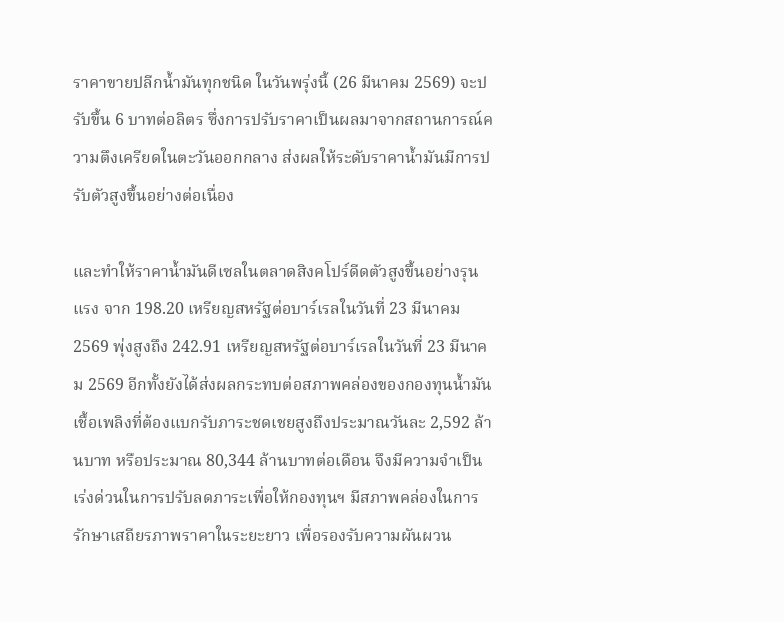ราคาขายปลีกน้ำมันทุกชนิด ในวันพรุ่งนี้ (26 มีนาคม 2569) จะปรับขึ้น 6 บาทต่อลิตร ซึ่งการปรับราคาเป็นผลมาจากสถานการณ์ความตึงเครียดในตะวันออกกลาง ส่งผลให้ระดับราคาน้ำมันมีการปรับตัวสูงขึ้นอย่างต่อเนื่อง

และทำให้ราคาน้ำมันดีเซลในตลาดสิงคโปร์ดีดตัวสูงขึ้นอย่างรุนแรง จาก 198.20 เหรียญสหรัฐต่อบาร์เรลในวันที่ 23 มีนาคม 2569 พุ่งสูงถึง 242.91 เหรียญสหรัฐต่อบาร์เรลในวันที่ 23 มีนาคม 2569 อีกทั้งยังได้ส่งผลกระทบต่อสภาพคล่องของกองทุนน้ำมันเชื้อเพลิงที่ต้องแบกรับภาระชดเชยสูงถึงประมาณวันละ 2,592 ล้านบาท หรือประมาณ 80,344 ล้านบาทต่อเดือน จึงมีความจำเป็นเร่งด่วนในการปรับลดภาระเพื่อให้กองทุนฯ มีสภาพคล่องในการรักษาเสถียรภาพราคาในระยะยาว เพื่อรองรับความผันผวน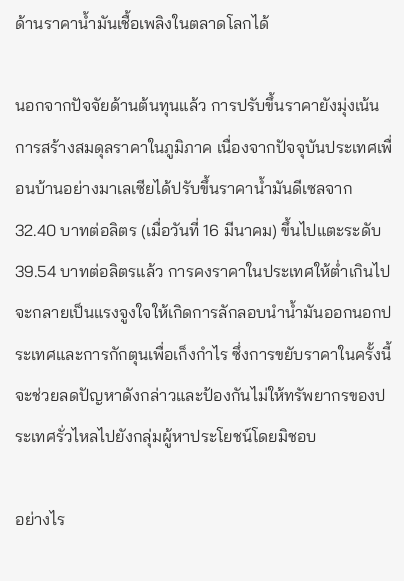ด้านราคาน้ำมันเชื้อเพลิงในตลาดโลกได้

นอกจากปัจจัยด้านต้นทุนแล้ว การปรับขึ้นราคายังมุ่งเน้นการสร้างสมดุลราคาในภูมิภาค เนื่องจากปัจจุบันประเทศเพื่อนบ้านอย่างมาเลเซียได้ปรับขึ้นราคาน้ำมันดีเซลจาก 32.40 บาทต่อลิตร (เมื่อวันที่ 16 มีนาคม) ขึ้นไปแตะระดับ 39.54 บาทต่อลิตรแล้ว การคงราคาในประเทศให้ต่ำเกินไปจะกลายเป็นแรงจูงใจให้เกิดการลักลอบนำน้ำมันออกนอกประเทศและการกักตุนเพื่อเก็งกำไร ซึ่งการขยับราคาในครั้งนี้จะช่วยลดปัญหาดังกล่าวและป้องกันไม่ให้ทรัพยากรของประเทศรั่วไหลไปยังกลุ่มผู้หาประโยชน์โดยมิชอบ

อย่างไร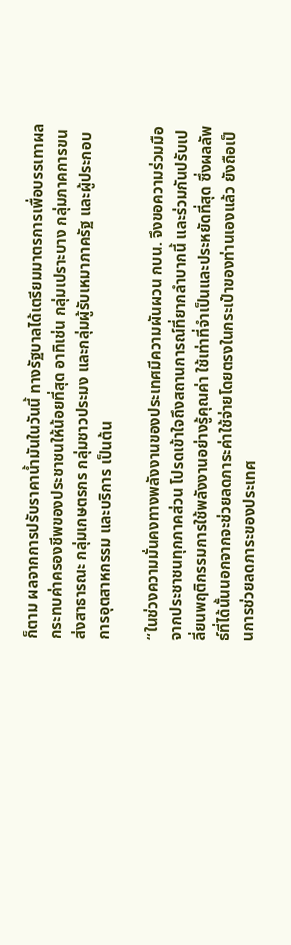ก็ตาม ผลจากการปรับราคาน้ำมันในวันนี้ ทางรัฐบาลได้เตรียมมาตรการเพื่อบรรเทาผลกระทบค่าครองชีพของประชาชนให้น้อยที่สุด อาทิเช่น กลุ่มเปราะบาง กลุ่มภาคการขนส่งสาธารณะ กลุ่มเกษตรกร กลุ่มชาวประมง และกลุ่มผู้รับเหมาภาครัฐ และผู้ประกอบการอุตสาหกรรม และบริการ เป็นต้น

“ในช่วงความมั่นคงทางพลังงานของประเทศมีความผันผวน กบน. จึงขอความร่วมมือจากประชาชนทุกภาคส่วน โปรดเข้าใจถึงสถานการณ์ที่ยากลำบากนี้ และร่วมกันปรับเปลี่ยนพฤติกรรมการใช้พลังงานอย่างรู้คุณค่า ใช้เท่าที่จำเป็นและประหยัดที่สุด ซึ่งผลลัพธ์ที่ได้นั้นนอกจากจะช่วยลดภาระค่าใช้จ่ายโดยตรงในกระเป๋าของท่านเองแล้ว ยังถือเป็นการช่วยลดภาระของประเทศ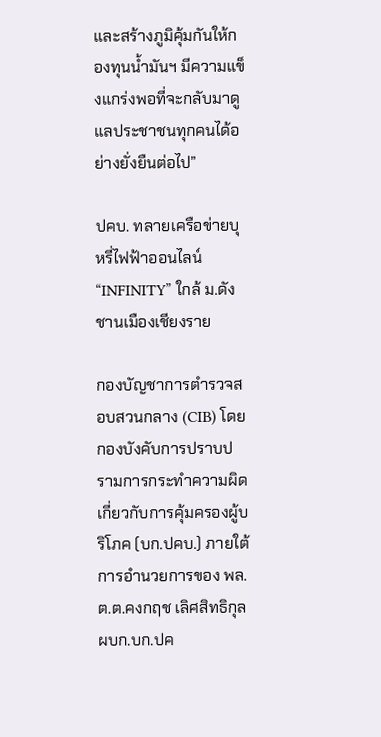และสร้างภูมิคุ้มกันให้กองทุนน้ำมันฯ มีความแข็งแกร่งพอที่จะกลับมาดูแลประชาชนทุกคนได้อย่างยั่งยืนต่อไป”

ปคบ. ทลายเครือข่ายบุหรี่ไฟฟ้าออนไลน์ “INFINITY” ใกล้ ม.ดังชานเมืองเชียงราย

กองบัญชาการตำรวจสอบสวนกลาง (CIB) โดย กองบังคับการปราบปรามการกระทำความผิดเกี่ยวกับการคุ้มครองผู้บริโภค (บก.ปคบ.) ภายใต้การอำนวยการของ พล.ต.ต.คงกฤช เลิศสิทธิกุล ผบก.บก.ปค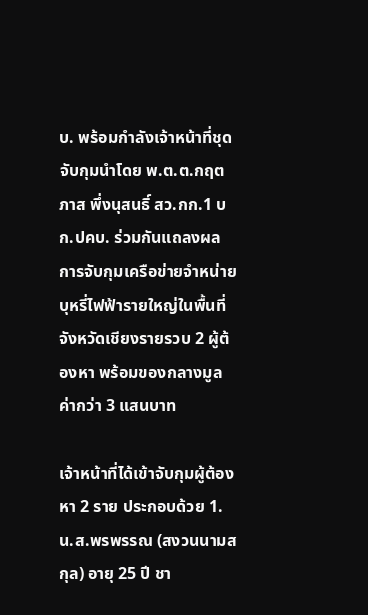บ. พร้อมกำลังเจ้าหน้าที่ชุดจับกุมนำโดย พ.ต.ต.กฤตภาส พึ่งนุสนธิ์ สว.กก.1 บก.ปคบ. ร่วมกันแถลงผลการจับกุมเครือข่ายจำหน่ายบุหรี่ไฟฟ้ารายใหญ่ในพื้นที่จังหวัดเชียงรายรวบ 2 ผู้ต้องหา พร้อมของกลางมูลค่ากว่า 3 แสนบาท

เจ้าหน้าที่ได้เข้าจับกุมผู้ต้องหา 2 ราย ประกอบด้วย 1.น.ส.พรพรรณ (สงวนนามสกุล) อายุ 25 ปี ชา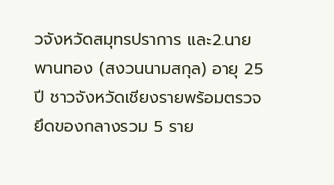วจังหวัดสมุทรปราการ และ2.นายพานทอง (สงวนนามสกุล) อายุ 25 ปี ชาวจังหวัดเชียงรายพร้อมตรวจยึดของกลางรวม 5 ราย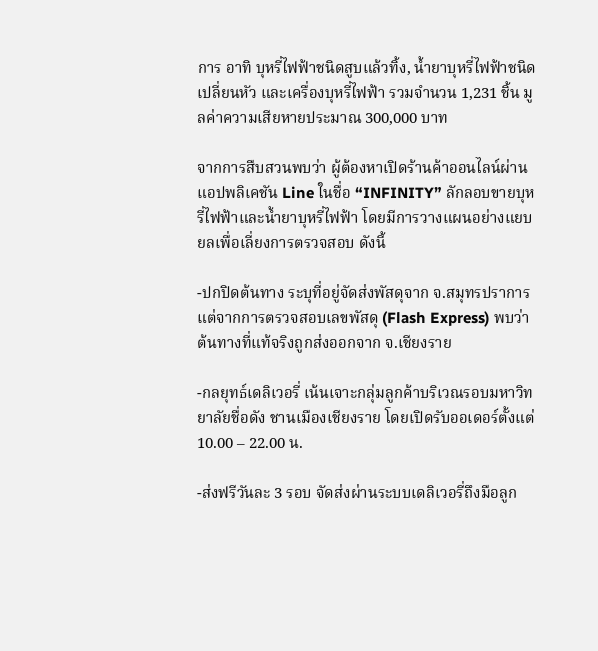การ อาทิ บุหรี่ไฟฟ้าชนิดสูบแล้วทิ้ง, น้ำยาบุหรี่ไฟฟ้าชนิดเปลี่ยนหัว และเครื่องบุหรี่ไฟฟ้า รวมจำนวน 1,231 ชิ้น มูลค่าความเสียหายประมาณ 300,000 บาท

จากการสืบสวนพบว่า ผู้ต้องหาเปิดร้านค้าออนไลน์ผ่านแอปพลิเคชัน Line ในชื่อ “INFINITY” ลักลอบขายบุหรี่ไฟฟ้าและน้ำยาบุหรี่ไฟฟ้า โดยมีการวางแผนอย่างแยบยลเพื่อเลี่ยงการตรวจสอบ ดังนี้

-ปกปิดต้นทาง ระบุที่อยู่จัดส่งพัสดุจาก จ.สมุทรปราการ แต่จากการตรวจสอบเลขพัสดุ (Flash Express) พบว่าต้นทางที่แท้จริงถูกส่งออกจาก จ.เชียงราย

-กลยุทธ์เดลิเวอรี่ เน้นเจาะกลุ่มลูกค้าบริเวณรอบมหาวิทยาลัยชื่อดัง ชานเมืองเชียงราย โดยเปิดรับออเดอร์ตั้งแต่ 10.00 – 22.00 น.

-ส่งฟรีวันละ 3 รอบ จัดส่งผ่านระบบเดลิเวอรี่ถึงมือลูก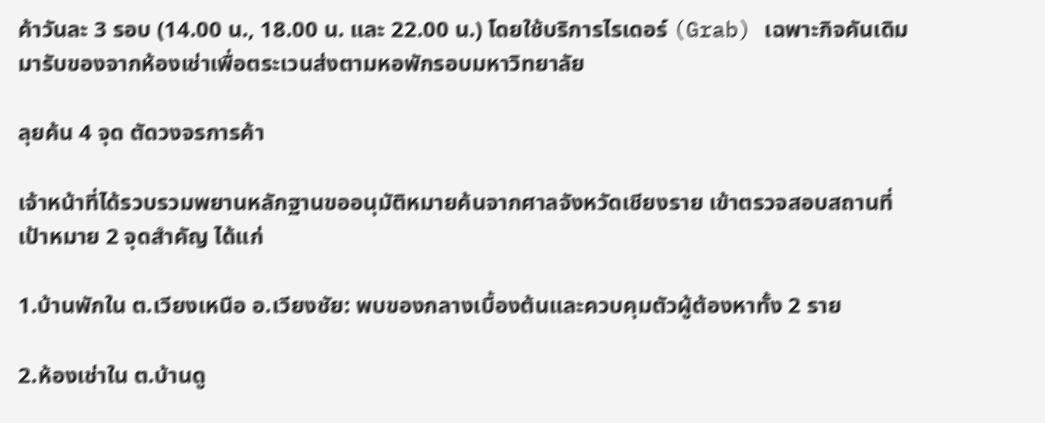ค้าวันละ 3 รอบ (14.00 น., 18.00 น. และ 22.00 น.) โดยใช้บริการไรเดอร์ (Grab) เฉพาะกิจคันเดิมมารับของจากห้องเช่าเพื่อตระเวนส่งตามหอพักรอบมหาวิทยาลัย

ลุยค้น 4 จุด ตัดวงจรการค้า

เจ้าหน้าที่ได้รวบรวมพยานหลักฐานขออนุมัติหมายค้นจากศาลจังหวัดเชียงราย เข้าตรวจสอบสถานที่เป้าหมาย 2 จุดสำคัญ ได้แก่

1.บ้านพักใน ต.เวียงเหนือ อ.เวียงชัย: พบของกลางเบื้องต้นและควบคุมตัวผู้ต้องหาทั้ง 2 ราย

2.ห้องเช่าใน ต.บ้านดู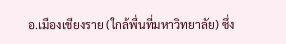อ.เมืองเชียงราย (ใกล้พื่นที่มหาวิทยาลัย) ซึ่ง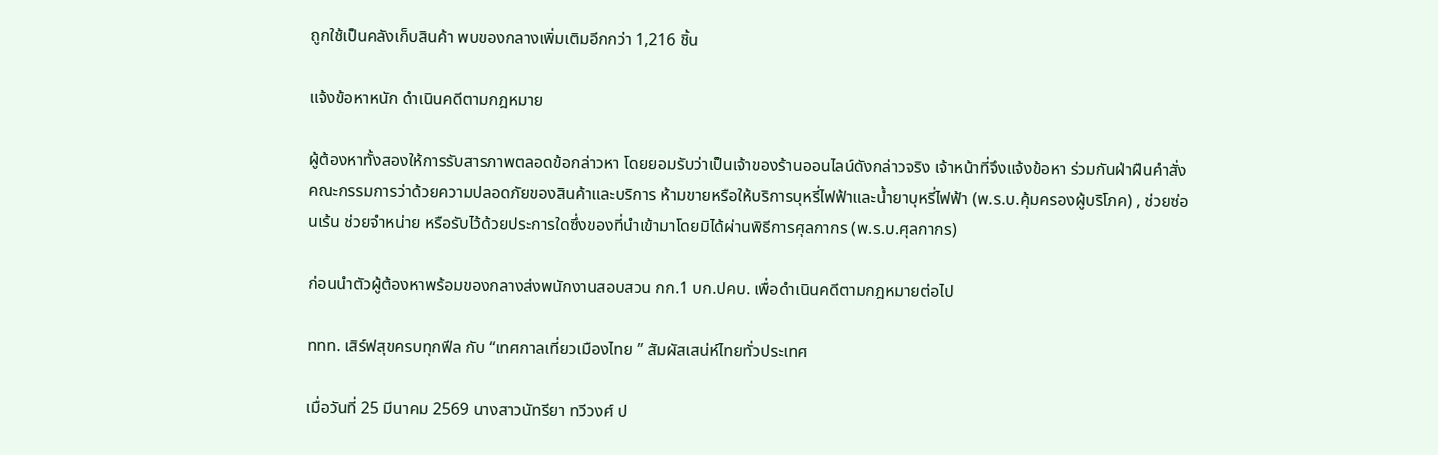ถูกใช้เป็นคลังเก็บสินค้า พบของกลางเพิ่มเติมอีกกว่า 1,216 ชิ้น

แจ้งข้อหาหนัก ดำเนินคดีตามกฎหมาย

ผู้ต้องหาทั้งสองให้การรับสารภาพตลอดข้อกล่าวหา โดยยอมรับว่าเป็นเจ้าของร้านออนไลน์ดังกล่าวจริง เจ้าหน้าที่จึงแจ้งข้อหา ร่วมกันฝ่าฝืนคำสั่งคณะกรรมการว่าด้วยความปลอดภัยของสินค้าและบริการ ห้ามขายหรือให้บริการบุหรี่ไฟฟ้าและน้ำยาบุหรี่ไฟฟ้า (พ.ร.บ.คุ้มครองผู้บริโภค) , ช่วยซ่อนเร้น ช่วยจำหน่าย หรือรับไว้ด้วยประการใดซึ่งของที่นำเข้ามาโดยมิได้ผ่านพิธีการศุลกากร (พ.ร.บ.ศุลกากร)

ก่อนนำตัวผู้ต้องหาพร้อมของกลางส่งพนักงานสอบสวน กก.1 บก.ปคบ. เพื่อดำเนินคดีตามกฎหมายต่อไป

ททท. เสิร์ฟสุขครบทุกฟีล กับ “เทศกาลเที่ยวเมืองไทย ” สัมผัสเสน่ห์ไทยทั่วประเทศ

เมื่อวันที่ 25 มีนาคม 2569 นางสาวนัทรียา ทวีวงศ์ ป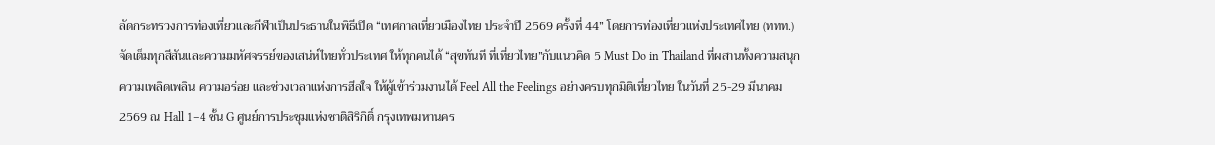ลัดกระทรวงการท่องเที่ยวและกีฬาเป็นประธานในพิธีเปิด “เทศกาลเที่ยวเมืองไทย ประจำปี 2569 ครั้งที่ 44” โดยการท่องเที่ยวแห่งประเทศไทย (ททท.) จัดเต็มทุกสีสันและความมหัศจรรย์ของเสน่ห์ไทยทั่วประเทศ ให้ทุกคนได้ “สุขทันที ที่เที่ยวไทย”กับแนวคิด 5 Must Do in Thailand ที่ผสานทั้งความสนุก ความเพลิดเพลิน ความอร่อย และช่วงเวลาแห่งการฮีลใจ ให้ผู้เข้าร่วมงานได้ Feel All the Feelings อย่างครบทุกมิติเที่ยวไทย ในวันที่ 25-29 มีนาคม 2569 ณ Hall 1–4 ชั้น G ศูนย์การประชุมแห่งชาติสิริกิติ์ กรุงเทพมหานคร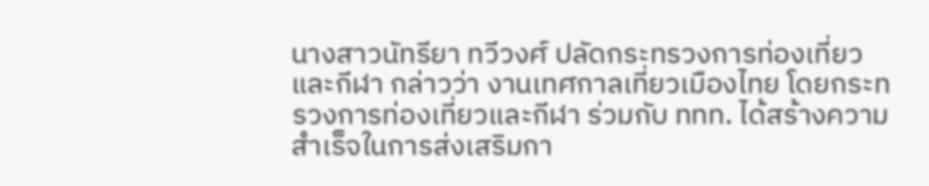นางสาวนัทรียา ทวีวงศ์ ปลัดกระทรวงการท่องเที่ยวและกีฬา กล่าวว่า งานเทศกาลเที่ยวเมืองไทย โดยกระทรวงการท่องเที่ยวและกีฬา ร่วมกับ ททท. ได้สร้างความสำเร็จในการส่งเสริมกา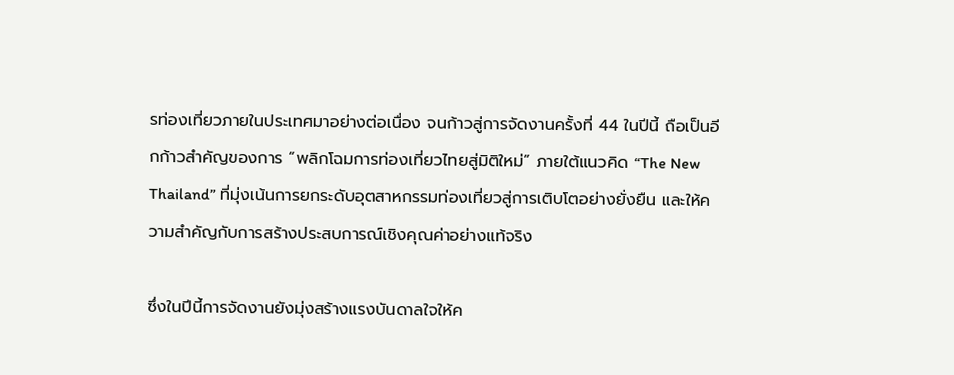รท่องเที่ยวภายในประเทศมาอย่างต่อเนื่อง จนก้าวสู่การจัดงานครั้งที่ 44 ในปีนี้ ถือเป็นอีกก้าวสำคัญของการ “พลิกโฉมการท่องเที่ยวไทยสู่มิติใหม่” ภายใต้แนวคิด “The New Thailand” ที่มุ่งเน้นการยกระดับอุตสาหกรรมท่องเที่ยวสู่การเติบโตอย่างยั่งยืน และให้ความสำคัญกับการสร้างประสบการณ์เชิงคุณค่าอย่างแท้จริง

ซึ่งในปีนี้การจัดงานยังมุ่งสร้างแรงบันดาลใจให้ค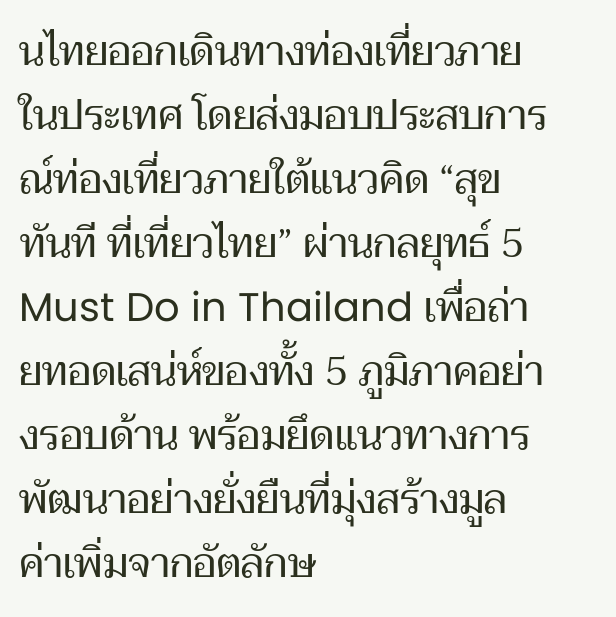นไทยออกเดินทางท่องเที่ยวภายในประเทศ โดยส่งมอบประสบการณ์ท่องเที่ยวภายใต้แนวคิด “สุขทันที ที่เที่ยวไทย” ผ่านกลยุทธ์ 5 Must Do in Thailand เพื่อถ่ายทอดเสน่ห์ของทั้ง 5 ภูมิภาคอย่างรอบด้าน พร้อมยึดแนวทางการพัฒนาอย่างยั่งยืนที่มุ่งสร้างมูลค่าเพิ่มจากอัตลักษ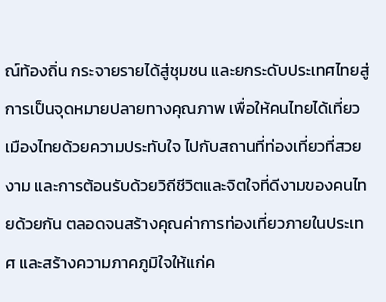ณ์ท้องถิ่น กระจายรายได้สู่ชุมชน และยกระดับประเทศไทยสู่การเป็นจุดหมายปลายทางคุณภาพ เพื่อให้คนไทยได้เที่ยวเมืองไทยด้วยความประทับใจ ไปกับสถานที่ท่องเที่ยวที่สวยงาม และการต้อนรับด้วยวิถีชีวิตและจิตใจที่ดีงามของคนไทยด้วยกัน ตลอดจนสร้างคุณค่าการท่องเที่ยวภายในประเทศ และสร้างความภาคภูมิใจให้แก่ค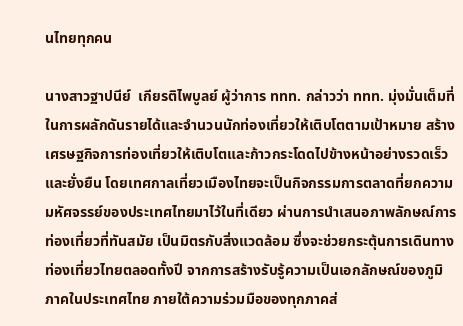นไทยทุกคน

นางสาวฐาปนีย์  เกียรติไพบูลย์ ผู้ว่าการ ททท. กล่าวว่า ททท. มุ่งมั่นเต็มที่ในการผลักดันรายได้และจำนวนนักท่องเที่ยวให้เติบโตตามเป้าหมาย สร้างเศรษฐกิจการท่องเที่ยวให้เติบโตและก้าวกระโดดไปข้างหน้าอย่างรวดเร็วและยั่งยืน โดยเทศกาลเที่ยวเมืองไทยจะเป็นกิจกรรมการตลาดที่ยกความมหัศจรรย์ของประเทศไทยมาไว้ในที่เดียว ผ่านการนำเสนอภาพลักษณ์การท่องเที่ยวที่ทันสมัย เป็นมิตรกับสิ่งแวดล้อม ซึ่งจะช่วยกระตุ้นการเดินทางท่องเที่ยวไทยตลอดทั้งปี จากการสร้างรับรู้ความเป็นเอกลักษณ์ของภูมิภาคในประเทศไทย ภายใต้ความร่วมมือของทุกภาคส่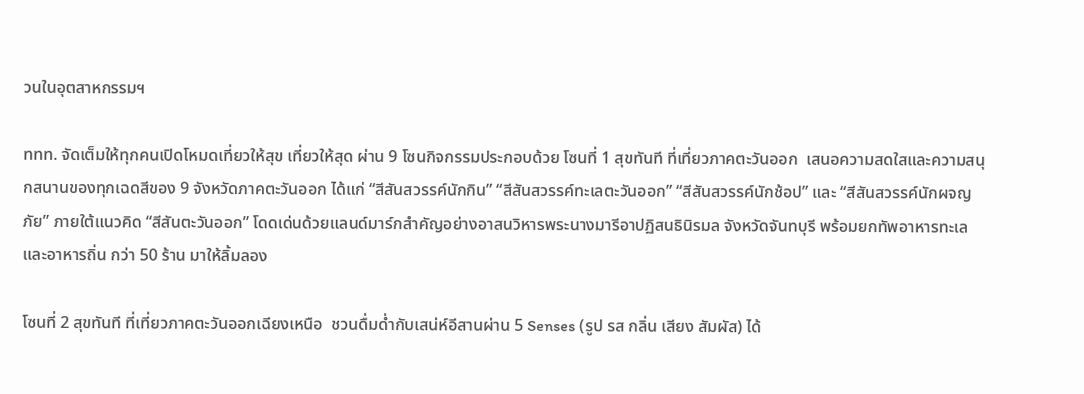วนในอุตสาหกรรมฯ

ททท. จัดเต็มให้ทุกคนเปิดโหมดเที่ยวให้สุข เที่ยวให้สุด ผ่าน 9 โซนกิจกรรมประกอบด้วย โซนที่ 1 สุขทันที ที่เที่ยวภาคตะวันออก  เสนอความสดใสและความสนุกสนานของทุกเฉดสีของ 9 จังหวัดภาคตะวันออก ได้แก่ “สีสันสวรรค์นักกิน” “สีสันสวรรค์ทะเลตะวันออก” “สีสันสวรรค์นักช้อป” และ “สีสันสวรรค์นักผจญภัย” ภายใต้แนวคิด “สีสันตะวันออก” โดดเด่นด้วยแลนด์มาร์กสำคัญอย่างอาสนวิหารพระนางมารีอาปฏิสนธินิรมล จังหวัดจันทบุรี พร้อมยกทัพอาหารทะเลและอาหารถิ่น กว่า 50 ร้าน มาให้ลิ้มลอง

โซนที่ 2 สุขทันที ที่เที่ยวภาคตะวันออกเฉียงเหนือ  ชวนดื่มด่ำกับเสน่ห์อีสานผ่าน 5 Senses (รูป รส กลิ่น เสียง สัมผัส) ได้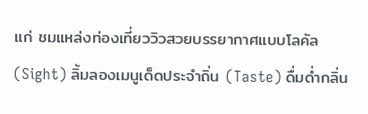แก่ ชมแหล่งท่องเที่ยววิวสวยบรรยากาศแบบโลคัล (Sight) ลิ้มลองเมนูเด็ดประจำถิ่น (Taste) ดื่มด่ำกลิ่น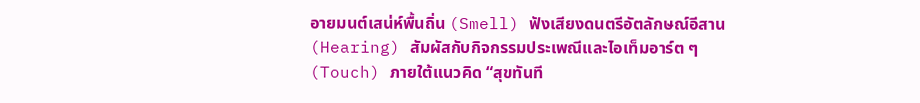อายมนต์เสน่ห์พื้นถิ่น (Smell) ฟังเสียงดนตรีอัตลักษณ์อีสาน (Hearing) สัมผัสกับกิจกรรมประเพณีและไอเท็มอาร์ต ๆ (Touch) ภายใต้แนวคิด “สุขทันที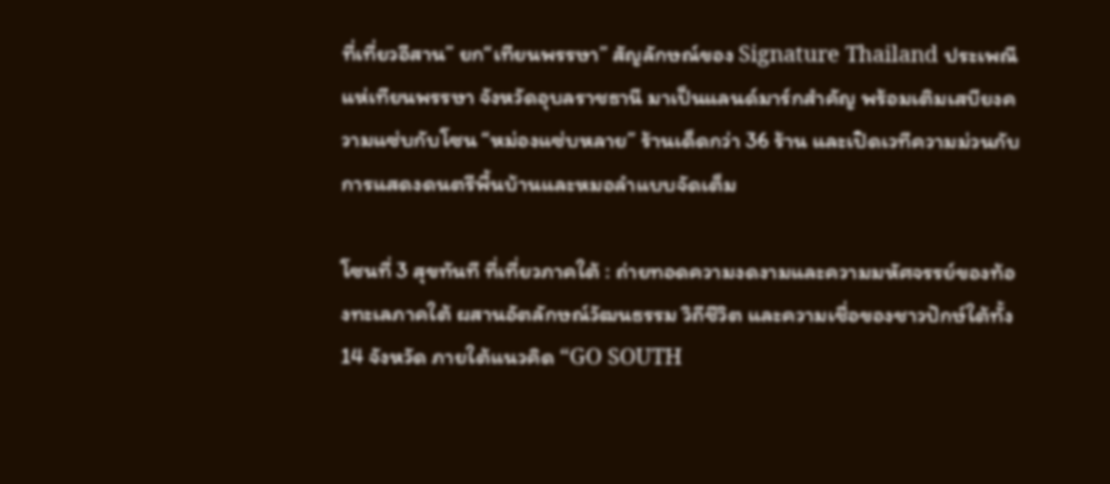ที่เที่ยวอีสาน” ยก“เทียนพรรษา” สัญลักษณ์ของ Signature Thailand ประเพณีแห่เทียนพรรษา จังหวัดอุบลราชธานี มาเป็นแลนด์มาร์กสำคัญ พร้อมเติมเสบียงความแซ่บกับโซน “หม่องแซ่บหลาย” ร้านเด็ดกว่า 36 ร้าน และเปิดเวทีความม่วนกับการแสดงดนตรีพื้นบ้านและหมอลำแบบจัดเต็ม

โซนที่ 3 สุขทันที ที่เที่ยวภาคใต้ : ถ่ายทอดความงดงามและความมหัศจรรย์ของท้องทะเลภาคใต้ ผสานอัตลักษณ์วัฒนธรรม วิถีชีวิต และความเชื่อของชาวปักษ์ใต้ทั้ง 14 จังหวัด ภายใต้แนวคิด “GO SOUTH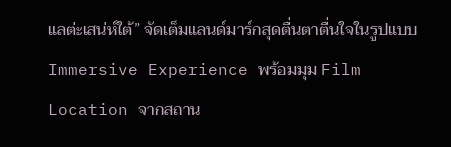แลต่ะเสน่ห์ใต้” จัดเต็มแลนด์มาร์กสุดตื่นตาตื่นใจในรูปแบบ Immersive Experience พร้อมมุม Film Location จากสถาน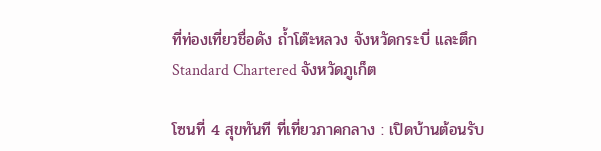ที่ท่องเที่ยวชื่อดัง ถ้ำโต๊ะหลวง จังหวัดกระบี่ และตึก Standard Chartered จังหวัดภูเก็ต

โซนที่ 4 สุขทันที ที่เที่ยวภาคกลาง : เปิดบ้านต้อนรับ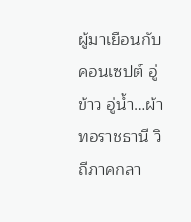ผู้มาเยือนกับคอนเซปต์ อู่ข้าว อู่น้ำ…ผ้าทอราชธานี วิถีภาคกลา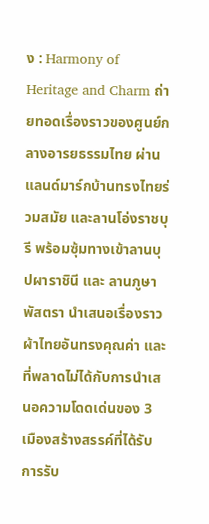ง : Harmony of Heritage and Charm ถ่ายทอดเรื่องราวของศูนย์กลางอารยธรรมไทย ผ่านแลนด์มาร์กบ้านทรงไทยร่วมสมัย และลานโอ่งราชบุรี พร้อมซุ้มทางเข้าลานบุปผาราชินี และ ลานภูษาพัสตรา นำเสนอเรื่องราวผ้าไทยอันทรงคุณค่า และที่พลาดไม่ได้กับการนำเสนอความโดดเด่นของ 3 เมืองสร้างสรรค์ที่ได้รับการรับ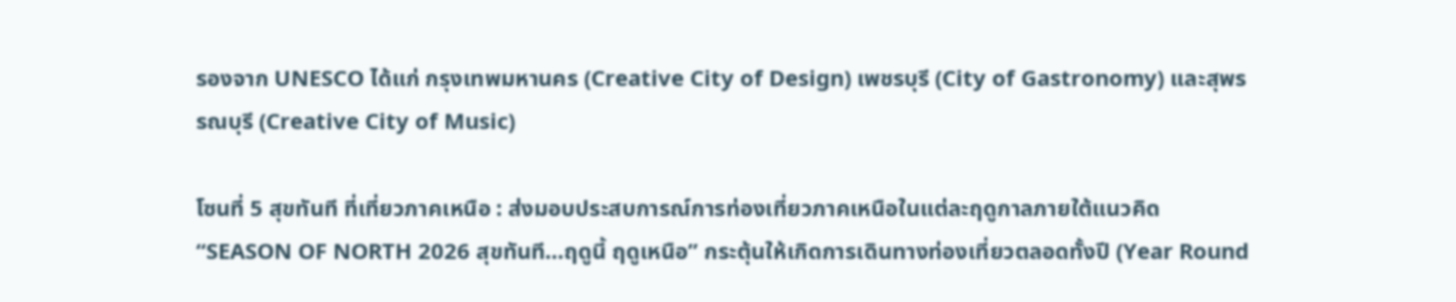รองจาก UNESCO ได้แก่ กรุงเทพมหานคร (Creative City of Design) เพชรบุรี (City of Gastronomy) และสุพรรณบุรี (Creative City of Music)

โซนที่ 5 สุขทันที ที่เที่ยวภาคเหนือ : ส่งมอบประสบการณ์การท่องเที่ยวภาคเหนือในแต่ละฤดูกาลภายใต้แนวคิด “SEASON OF NORTH 2026 สุขทันที…ฤดูนี้ ฤดูเหนือ” กระตุ้นให้เกิดการเดินทางท่องเที่ยวตลอดทั้งปี (Year Round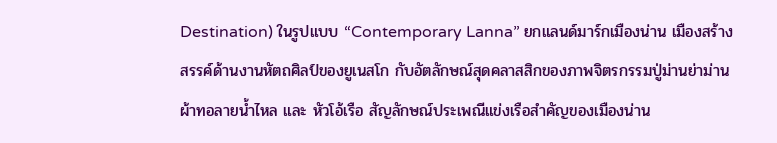Destination) ในรูปแบบ “Contemporary Lanna” ยกแลนด์มาร์กเมืองน่าน เมืองสร้างสรรค์ด้านงานหัตถศิลป์ของยูเนสโก กับอัตลักษณ์สุดคลาสสิกของภาพจิตรกรรมปู่ม่านย่าม่าน ผ้าทอลายน้ำไหล และ หัวโอ้เรือ สัญลักษณ์ประเพณีแข่งเรือสำคัญของเมืองน่าน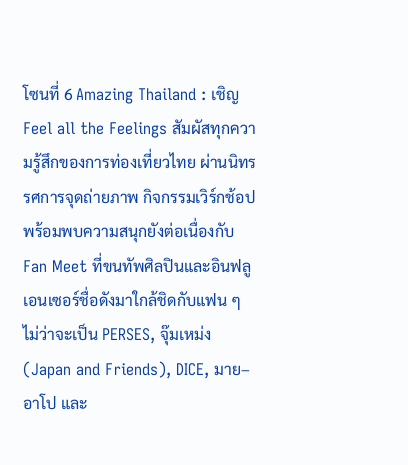โซนที่ 6 Amazing Thailand : เชิญ Feel all the Feelings สัมผัสทุกความรู้สึกของการท่องเที่ยวไทย ผ่านนิทรรศการจุดถ่ายภาพ กิจกรรมเวิร์กช้อป พร้อมพบความสนุกยังต่อเนื่องกับ Fan Meet ที่ขนทัพศิลปินและอินฟลูเอนเซอร์ชื่อดังมาใกล้ชิดกับแฟน ๆ ไม่ว่าจะเป็น PERSES, จุ๊มเหม่ง (Japan and Friends), DICE, มาย–อาโป และ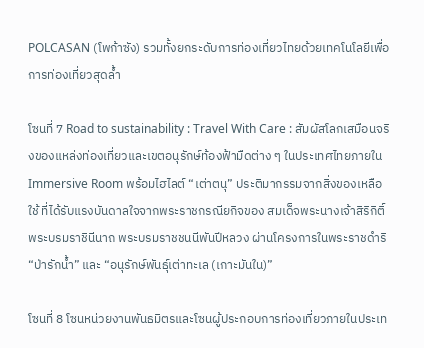POLCASAN (โพก้าซัง) รวมทั้งยกระดับการท่องเที่ยวไทยด้วยเทคโนโลยีเพื่อการท่องเที่ยวสุดล้ำ

โซนที่ 7 Road to sustainability : Travel With Care : สัมผัสโลกเสมือนจริงของแหล่งท่องเที่ยวและเขตอนุรักษ์ท้องฟ้ามืดต่าง ๆ ในประเทศไทยภายใน Immersive Room พร้อมไฮไลต์ “เต่าตนุ” ประติมากรรมจากสิ่งของเหลือใช้ ที่ได้รับแรงบันดาลใจจากพระราชกรณียกิจของ สมเด็จพระนางเจ้าสิริกิติ์ พระบรมราชินีนาถ พระบรมราชชนนีพันปีหลวง ผ่านโครงการในพระราชดำริ “ป่ารักน้ำ” และ “อนุรักษ์พันธุ์เต่าทะเล (เกาะมันใน)”

โซนที่ 8 โซนหน่วยงานพันธมิตรและโซนผู้ประกอบการท่องเที่ยวภายในประเท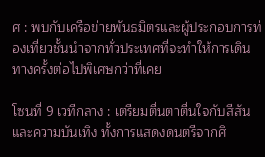ศ : พบกับเครือข่ายพันธมิตรและผู้ประกอบการท่องเที่ยวชั้นนำจากทั่วประเทศที่จะทำให้การเดินทางครั้งต่อไปพิเศษกว่าที่เคย

โซนที่ 9 เวทีกลาง : เตรียมตื่นตาตื่นใจกับสีสันและความบันเทิง ทั้งการแสดงดนตรีจากศิ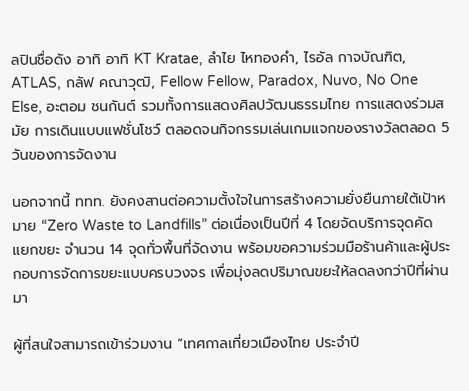ลปินชื่อดัง อาทิ อาทิ KT Kratae, ลำไย ไหทองคำ, ไรอัล กาจบัณฑิต, ATLAS, กลัฟ คณาวุฒิ, Fellow Fellow, Paradox, Nuvo, No One Else, อะตอม ชนกันต์ รวมทั้งการแสดงศิลปวัฒนธรรมไทย การแสดงร่วมสมัย การเดินแบบแฟชั่นโชว์ ตลอดจนกิจกรรมเล่นเกมแจกของรางวัลตลอด 5 วันของการจัดงาน

นอกจากนี้ ททท. ยังคงสานต่อความตั้งใจในการสร้างความยั่งยืนภายใต้เป้าหมาย “Zero Waste to Landfills” ต่อเนื่องเป็นปีที่ 4 โดยจัดบริการจุดคัดแยกขยะ จำนวน 14 จุดทั่วพื้นที่จัดงาน พร้อมขอความร่วมมือร้านค้าและผู้ประกอบการจัดการขยะแบบครบวงจร เพื่อมุ่งลดปริมาณขยะให้ลดลงกว่าปีที่ผ่านมา

ผู้ที่สนใจสามารถเข้าร่วมงาน “เทศกาลเที่ยวเมืองไทย ประจำปี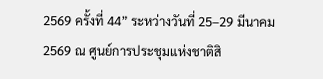2569 ครั้งที่ 44” ระหว่างวันที่ 25–29 มีนาคม 2569 ณ ศูนย์การประชุมแห่งชาติสิ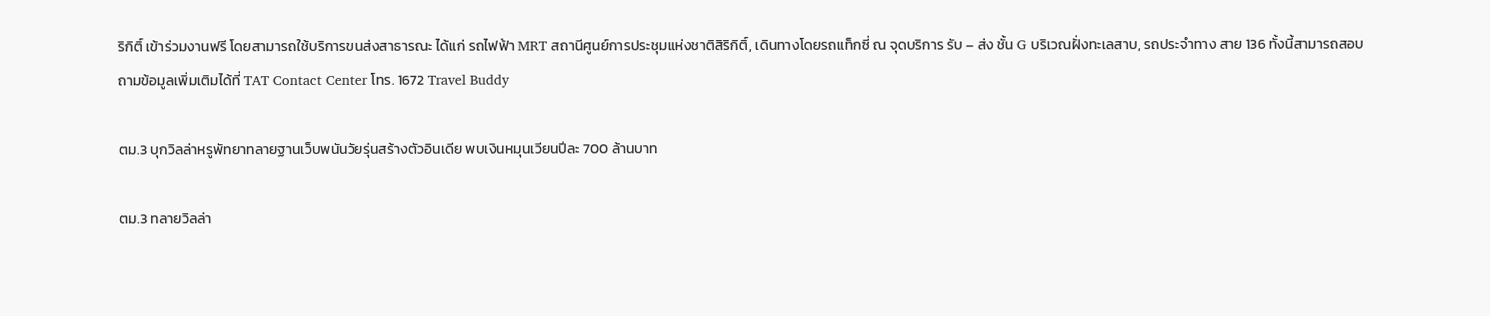ริกิติ์ เข้าร่วมงานฟรี โดยสามารถใช้บริการขนส่งสาธารณะ ได้แก่ รถไฟฟ้า MRT สถานีศูนย์การประชุมแห่งชาติสิริกิติ์, เดินทางโดยรถแท็กซี่ ณ จุดบริการ รับ – ส่ง ชั้น G บริเวณฝั่งทะเลสาบ, รถประจำทาง สาย 136 ทั้งนี้สามารถสอบถามข้อมูลเพิ่มเติมได้ที่ TAT Contact Center โทร. 1672 Travel Buddy

ตม.3 บุกวิลล่าหรูพัทยาทลายฐานเว็บพนันวัยรุ่นสร้างตัวอินเดีย พบเงินหมุนเวียนปีละ 700 ล้านบาท

ตม.3 ทลายวิลล่า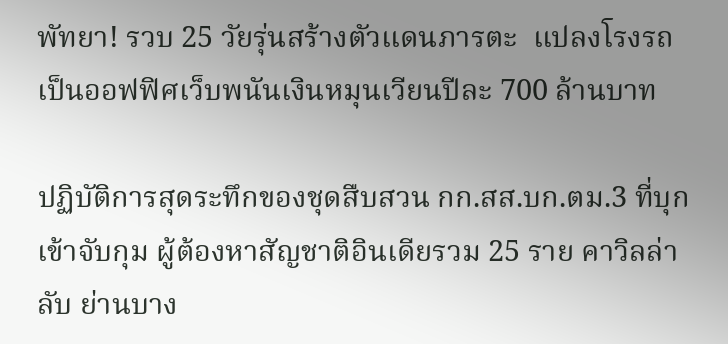พัทยา! รวบ 25 วัยรุ่นสร้างตัวแดนภารตะ  แปลงโรงรถเป็นออฟฟิศเว็บพนันเงินหมุนเวียนปีละ 700 ล้านบาท

ปฏิบัติการสุดระทึกของชุดสืบสวน กก.สส.บก.ตม.3 ที่บุกเข้าจับกุม ผู้ต้องหาสัญชาติอินเดียรวม 25 ราย คาวิลล่าลับ ย่านบาง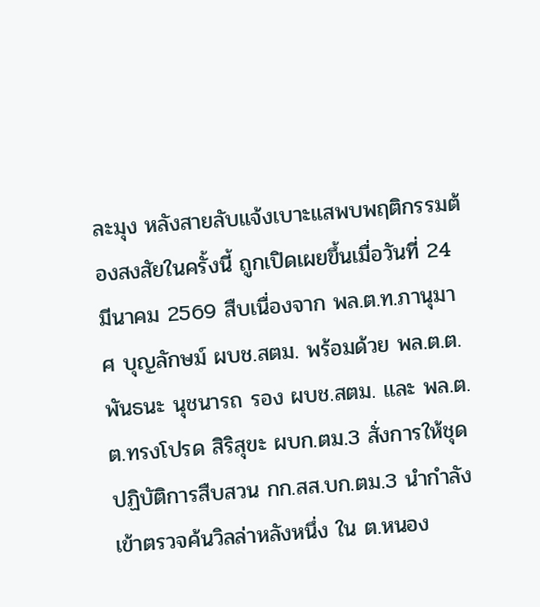ละมุง หลังสายลับแจ้งเบาะแสพบพฤติกรรมต้องสงสัยในครั้งนี้ ถูกเปิดเผยขึ้นเมื่อวันที่ 24 มีนาคม 2569 สืบเนื่องจาก พล.ต.ท.ภานุมาศ บุญลักษม์ ผบช.สตม. พร้อมด้วย พล.ต.ต.พันธนะ นุชนารถ รอง ผบช.สตม. และ พล.ต.ต.ทรงโปรด สิริสุขะ ผบก.ตม.3 สั่งการให้ชุดปฏิบัติการสืบสวน กก.สส.บก.ตม.3 นำกำลังเข้าตรวจค้นวิลล่าหลังหนึ่ง ใน ต.หนอง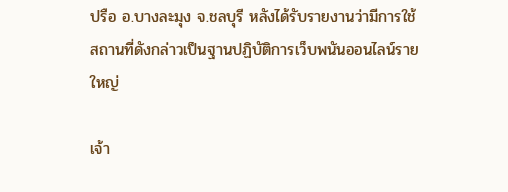ปรือ อ.บางละมุง จ.ชลบุรี หลังได้รับรายงานว่ามีการใช้สถานที่ดังกล่าวเป็นฐานปฏิบัติการเว็บพนันออนไลน์รายใหญ่

เจ้า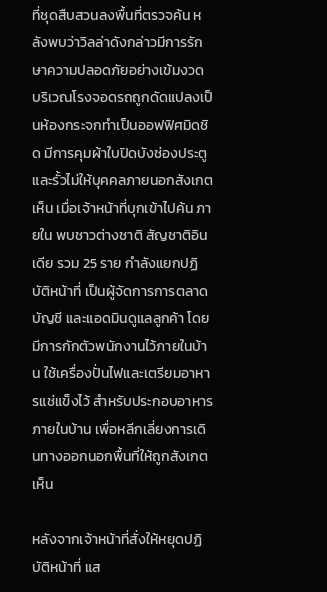ที่ชุดสืบสวนลงพื้นที่ตรวจค้น หลังพบว่าวิลล่าดังกล่าวมีการรักษาความปลอดภัยอย่างเข้มงวด บริเวณโรงจอดรถถูกดัดแปลงเป็นห้องกระจกทำเป็นออฟฟิศมิดชิด มีการคุมผ้าใบปิดบังช่องประตูและรั้วไม่ให้บุคคลภายนอกสังเกตเห็น เมื่อเจ้าหน้าที่บุกเข้าไปค้น ภายใน พบชาวต่างชาติ สัญชาติอินเดีย รวม 25 ราย กำลังแยกปฏิบัติหน้าที่ เป็นผู้จัดการการตลาด บัญชี และแอดมินดูแลลูกค้า โดยมีการกักตัวพนักงานไว้ภายในบ้าน ใช้เครื่องปั่นไฟและเตรียมอาหารแช่แข็งไว้ สำหรับประกอบอาหารภายในบ้าน เพื่อหลีกเลี่ยงการเดินทางออกนอกพื้นที่ให้ถูกสังเกตเห็น

หลังจากเจ้าหน้าที่สั่งให้หยุดปฏิบัติหน้าที่ แส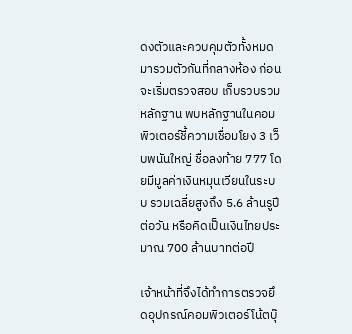ดงตัวและควบคุมตัวทั้งหมดมารวมตัวกันที่กลางห้อง ก่อนจะเริ่มตรวจสอบ เก็บรวบรวมหลักฐาน พบหลักฐานในคอมพิวเตอร์ชี้ความเชื่อมโยง 3 เว็บพนันใหญ่ ชื่อลงท้าย 777 โดยมีมูลค่าเงินหมุนเวียนในระบบ รวมเฉลี่ยสูงถึง 5.6 ล้านรูปีต่อวัน หรือคิดเป็นเงินไทยประมาณ 700 ล้านบาทต่อปี

เจ้าหน้าที่จึงได้ทำการตรวจยึดอุปกรณ์คอมพิวเตอร์โน้ตบุ๊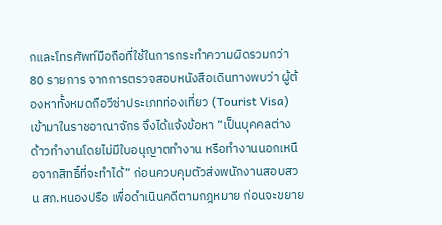กและโทรศัพท์มือถือที่ใช้ในการกระทำความผิดรวมกว่า 80 รายการ จากการตรวจสอบหนังสือเดินทางพบว่า ผู้ต้องหาทั้งหมดถือวีซ่าประเภทท่องเที่ยว (Tourist Visa) เข้ามาในราชอาณาจักร จึงได้แจ้งข้อหา “เป็นบุคคลต่างด้าวทำงานโดยไม่มีใบอนุญาตทำงาน หรือทำงานนอกเหนือจากสิทธิ์ที่จะทำได้” ก่อนควบคุมตัวส่งพนักงานสอบสวน สภ.หนองปรือ เพื่อดำเนินคดีตามกฎหมาย ก่อนจะขยาย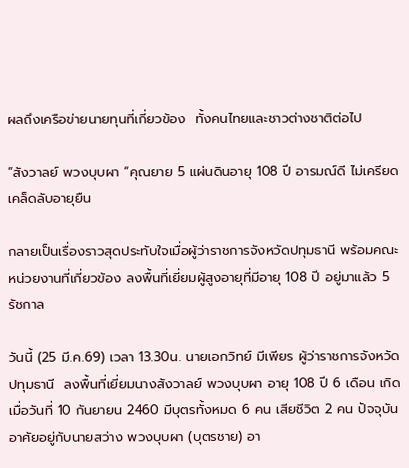ผลถึงเครือข่ายนายทุนที่เกี่ยวข้อง  ทั้งคนไทยและชาวต่างชาติต่อไป

“สังวาลย์ พวงบุบผา “คุณยาย 5 แผ่นดินอายุ 108 ปี อารมณ์ดี ไม่เครียด เคล็ดลับอายุยืน

กลายเป็นเรื่องราวสุดประทับใจเมื่อผู้ว่าราชการจังหวัดปทุมธานี พร้อมคณะหน่วยงานที่เกี่ยวข้อง ลงพื้นที่เยี่ยมผู้สูงอายุที่มีอายุ 108 ปี อยู่มาแล้ว 5 รัชกาล

วันนี้ (25 มี.ค.69) เวลา 13.30น. นายเอกวิทย์ มีเพียร ผู้ว่าราชการจังหวัดปทุมธานี  ลงพื้นที่เยี่ยมนางสังวาลย์ พวงบุบผา อายุ 108 ปี 6 เดือน เกิดเมื่อวันที่ 10 กันยายน 2460 มีบุตรทั้งหมด 6 คน เสียชีวิต 2 คน ปัจจุบันอาศัยอยู่กับนายสว่าง พวงบุบผา (บุตรชาย) อา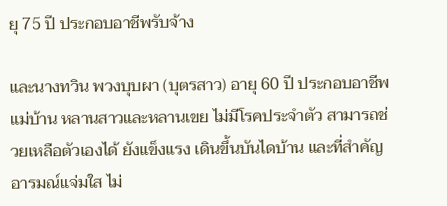ยุ 75 ปี ประกอบอาชีพรับจ้าง

และนางทวิน พวงบุบผา (บุตรสาว) อายุ 60 ปี ประกอบอาชีพ แม่บ้าน หลานสาวและหลานเขย ไม่มีโรคประจำตัว สามารถช่วยเหลือตัวเองได้ ยังแข็งแรง เดินขึ้นบันไดบ้าน และที่สำคัญอารมณ์แจ่มใส ไม่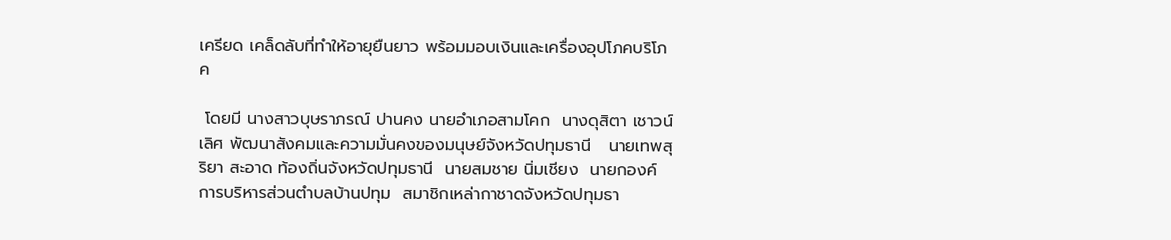เครียด เคล็ดลับที่ทำให้อายุยืนยาว พร้อมมอบเงินและเครื่องอุปโภคบริโภค

 โดยมี นางสาวบุษราภรณ์ ปานคง นายอำเภอสามโคก  นางดุสิตา เชาวน์เลิศ พัฒนาสังคมและความมั่นคงของมนุษย์จังหวัดปทุมธานี   นายเทพสุริยา สะอาด ท้องถิ่นจังหวัดปทุมธานี  นายสมชาย นิ่มเชียง  นายกองค์การบริหารส่วนตำบลบ้านปทุม  สมาชิกเหล่ากาชาดจังหวัดปทุมธา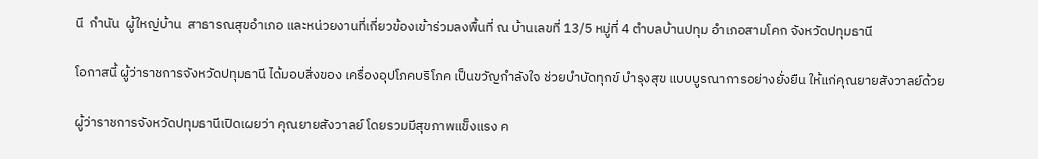นี  กำนัน  ผู้ใหญ่บ้าน  สาธารณสุขอำเภอ และหน่วยงานที่เกี่ยวข้องเข้าร่วมลงพื้นที่ ณ บ้านเลขที่ 13/5 หมู่ที่ 4 ตำบลบ้านปทุม อำเภอสามโคก จังหวัดปทุมธานี

โอกาสนี้ ผู้ว่าราชการจังหวัดปทุมธานี ได้มอบสิ่งของ เครื่องอุปโภคบริโภค เป็นขวัญกำลังใจ ช่วยบำบัดทุกข์ บำรุงสุข แบบบูรณาการอย่างยั่งยืน ให้แก่คุณยายสังวาลย์ด้วย

ผู้ว่าราชการจังหวัดปทุมธานีเปิดเผยว่า คุณยายสังวาลย์ โดยรวมมีสุขภาพแข็งแรง ค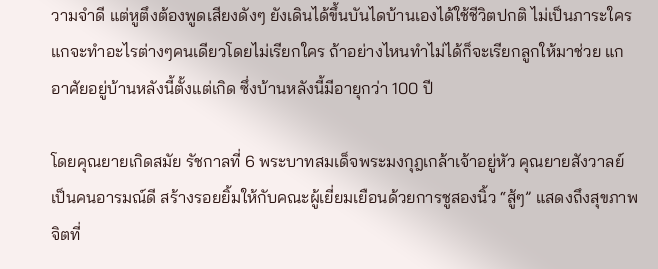วามจำดี แต่หูตึงต้องพูดเสียงดังๆ ยังเดินได้ขึ้นบันไดบ้านเองได้ใช้ชีวิตปกติ ไม่เป็นภาระใคร แกจะทำอะไรต่างๆคนเดียวโดยไม่เรียกใคร ถ้าอย่างไหนทำไม่ได้ก็จะเรียกลูกให้มาช่วย แกอาศัยอยู่บ้านหลังนี้ตั้งแต่เกิด ซึ่งบ้านหลังนี้มีอายุกว่า 100 ปี

โดยคุณยายเกิดสมัย รัชกาลที่ 6 พระบาทสมเด็จพระมงกุฎเกล้าเจ้าอยู่หัว คุณยายสังวาลย์ เป็นคนอารมณ์ดี สร้างรอยยิ้มให้กับคณะผู้เยี่ยมเยือนด้วยการชูสองนิ้ว “สู้ๆ” แสดงถึงสุขภาพจิตที่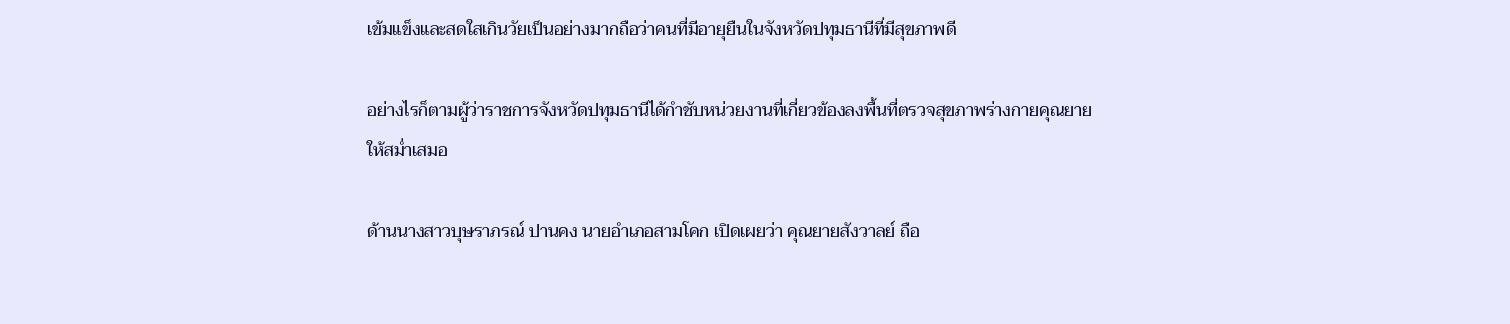เข้มแข็งและสดใสเกินวัยเป็นอย่างมากถือว่าคนที่มีอายุยืนในจังหวัดปทุมธานีที่มีสุขภาพดี

อย่างไรก็ตามผู้ว่าราชการจังหวัดปทุมธานีได้กำชับหน่วยงานที่เกี่ยวข้องลงพื้นที่ตรวจสุขภาพร่างกายคุณยายให้สม่ำเสมอ

ด้านนางสาวบุษราภรณ์ ปานคง นายอำเภอสามโคก เปิดเผยว่า คุณยายสังวาลย์ ถือ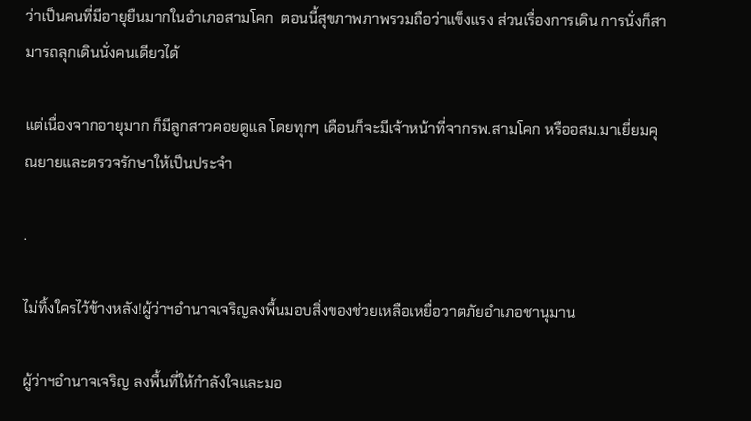ว่าเป็นคนที่มีอายุยืนมากในอำเภอสามโคก  ตอนนี้สุขภาพภาพรวมถือว่าแข็งแรง ส่วนเรื่องการเดิน การนั่งก็สามารถลุกเดินนั่งคนเดียวได้

แต่เนื่องจากอายุมาก ก็มีลูกสาวคอยดูแล โดยทุกๆ เดือนก็จะมีเจ้าหน้าที่จากรพ.สามโคก หรืออสม.มาเยี่ยมคุณยายและตรวจรักษาให้เป็นประจำ

.

ไม่ทิ้งใครไว้ข้างหลัง!ผู้ว่าฯอำนาจเจริญลงพื้นมอบสิ่งของช่วยเหลือเหยื่อวาตภัยอำเภอชานุมาน

ผู้ว่าฯอำนาจเจริญ ลงพื้นที่ให้กำลังใจและมอ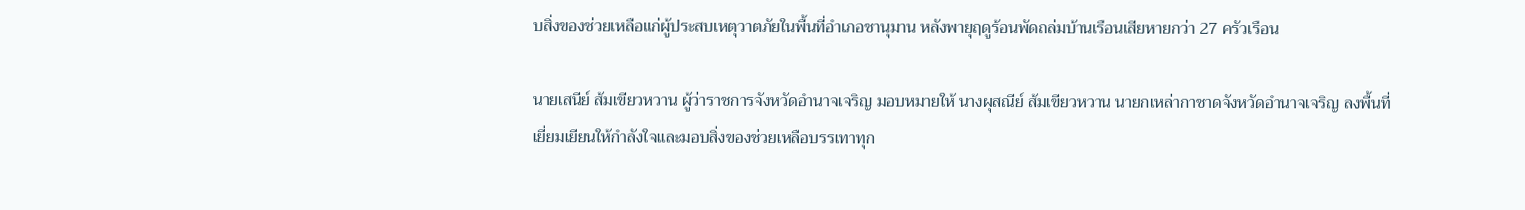บสิ่งของช่วยเหลือแก่ผู้ประสบเหตุวาตภัยในพื้นที่อำเภอชานุมาน หลังพายุฤดูร้อนพัดถล่มบ้านเรือนเสียหายกว่า 27 ครัวเรือน

นายเสนีย์ ส้มเขียวหวาน ผู้ว่าราชการจังหวัดอำนาจเจริญ มอบหมายให้ นางผุสณีย์ ส้มเขียวหวาน นายกเหล่ากาชาดจังหวัดอำนาจเจริญ ลงพื้นที่เยี่ยมเยียนให้กำลังใจและมอบสิ่งของช่วยเหลือบรรเทาทุก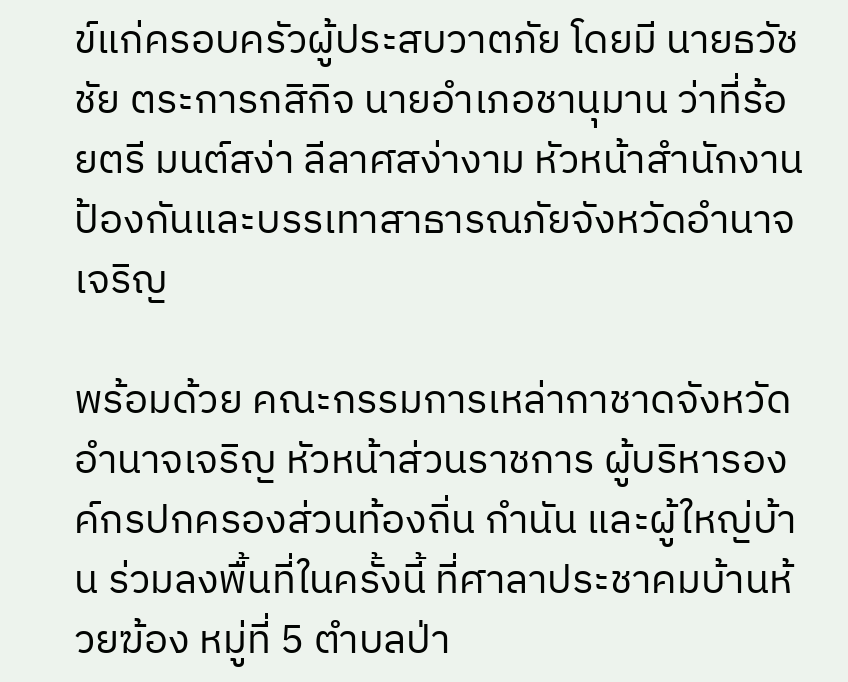ข์แก่ครอบครัวผู้ประสบวาตภัย โดยมี นายธวัชชัย ตระการกสิกิจ นายอำเภอชานุมาน ว่าที่ร้อยตรี มนต์สง่า ลีลาศสง่างาม หัวหน้าสำนักงานป้องกันและบรรเทาสาธารณภัยจังหวัดอำนาจเจริญ

พร้อมด้วย คณะกรรมการเหล่ากาชาดจังหวัดอำนาจเจริญ หัวหน้าส่วนราชการ ผู้บริหารองค์กรปกครองส่วนท้องถิ่น กำนัน และผู้ใหญ่บ้าน ร่วมลงพื้นที่ในครั้งนี้ ที่ศาลาประชาคมบ้านห้วยฆ้อง หมู่ที่ 5 ตำบลป่า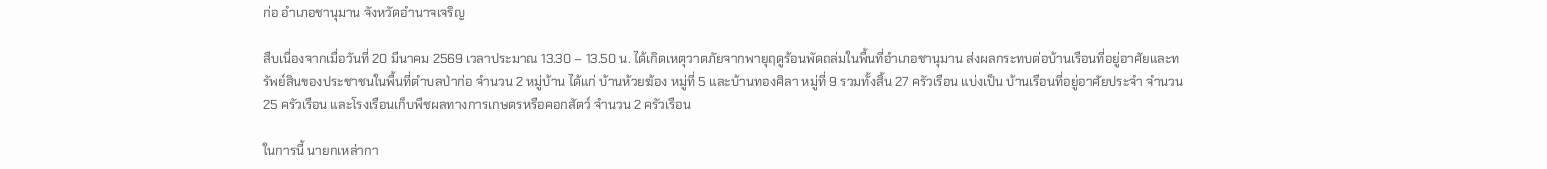ก่อ อำเภอชานุมาน จังหวัดอำนาจเจริญ

สืบเนื่องจากเมื่อวันที่ 20 มีนาคม 2569 เวลาประมาณ 13.30 – 13.50 น. ได้เกิดเหตุวาตภัยจากพายุฤดูร้อนพัดถล่มในพื้นที่อำเภอชานุมาน ส่งผลกระทบต่อบ้านเรือนที่อยู่อาศัยและทรัพย์สินของประชาชนในพื้นที่ตำบลป่าก่อ จำนวน 2 หมู่บ้าน ได้แก่ บ้านห้วยฆ้อง หมู่ที่ 5 และบ้านทองศิลา หมู่ที่ 9 รวมทั้งสิ้น 27 ครัวเรือน แบ่งเป็น บ้านเรือนที่อยู่อาศัยประจำ จำนวน 25 ครัวเรือน และโรงเรือนเก็บพืชผลทางการเกษตรหรือคอกสัตว์ จำนวน 2 ครัวเรือน

ในการนี้ นายกเหล่ากา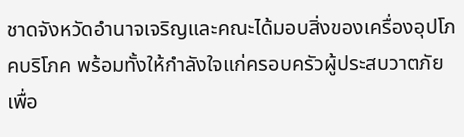ชาดจังหวัดอำนาจเจริญและคณะได้มอบสิ่งของเครื่องอุปโภคบริโภค พร้อมทั้งให้กำลังใจแก่ครอบครัวผู้ประสบวาตภัย เพื่อ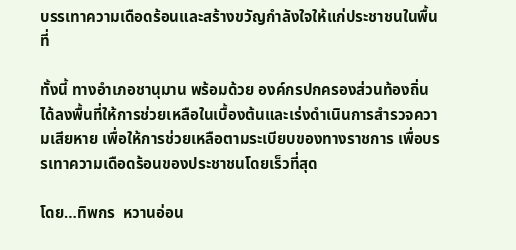บรรเทาความเดือดร้อนและสร้างขวัญกำลังใจให้แก่ประชาชนในพื้นที่

ทั้งนี้ ทางอำเภอชานุมาน พร้อมด้วย องค์กรปกครองส่วนท้องถิ่น ได้ลงพื้นที่ให้การช่วยเหลือในเบื้องต้นและเร่งดำเนินการสำรวจความเสียหาย เพื่อให้การช่วยเหลือตามระเบียบของทางราชการ เพื่อบรรเทาความเดือดร้อนของประชาชนโดยเร็วที่สุด

โดย…ทิพกร  หวานอ่อน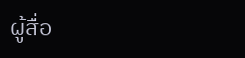ผู้สื่อ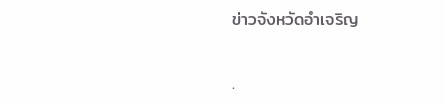ข่าวจังหวัดอำเจริญ

.